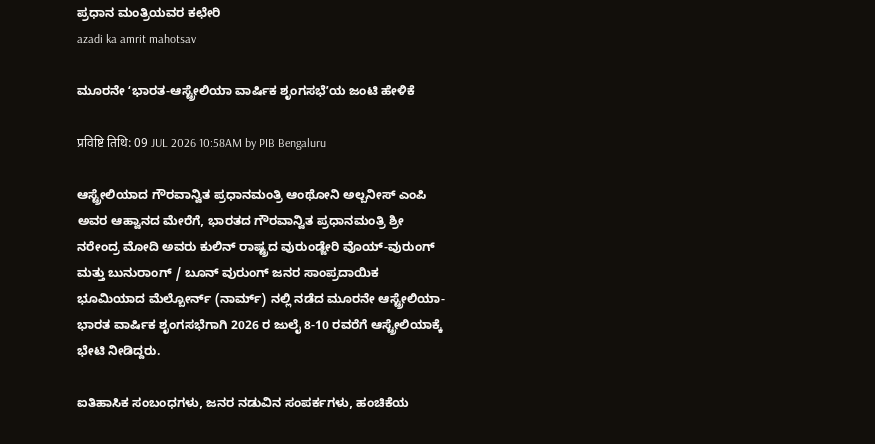ಪ್ರಧಾನ ಮಂತ್ರಿಯವರ ಕಛೇರಿ
azadi ka amrit mahotsav

ಮೂರನೇ ʻಭಾರತ-ಆಸ್ಟ್ರೇಲಿಯಾ ವಾರ್ಷಿಕ ಶೃಂಗಸಭೆʼಯ ಜಂಟಿ ಹೇಳಿಕೆ

प्रविष्टि तिथि: 09 JUL 2026 10:58AM by PIB Bengaluru

ಆಸ್ಟ್ರೇಲಿಯಾದ ಗೌರವಾನ್ವಿತ ಪ್ರಧಾನಮಂತ್ರಿ ಆಂಥೋನಿ ಅಲ್ಬನೀಸ್ ಎಂಪಿ ಅವರ ಆಹ್ವಾನದ ಮೇರೆಗೆ, ಭಾರತದ ಗೌರವಾನ್ವಿತ ಪ್ರಧಾನಮಂತ್ರಿ ಶ್ರೀ ನರೇಂದ್ರ ಮೋದಿ ಅವರು ಕುಲಿನ್ ರಾಷ್ಟ್ರದ ವುರುಂಡ್ಜೇರಿ ವೊಯ್-ವುರುಂಗ್ ಮತ್ತು ಬುನುರಾಂಗ್ / ಬೂನ್ ವುರುಂಗ್ ಜನರ ಸಾಂಪ್ರದಾಯಿಕ ಭೂಮಿಯಾದ ಮೆಲ್ಬೋರ್ನ್ (ನಾರ್ಮ್‌) ನಲ್ಲಿ ನಡೆದ ಮೂರನೇ ಆಸ್ಟ್ರೇಲಿಯಾ-ಭಾರತ ವಾರ್ಷಿಕ ಶೃಂಗಸಭೆಗಾಗಿ 2026 ರ ಜುಲೈ 8-10 ರವರೆಗೆ ಆಸ್ಟ್ರೇಲಿಯಾಕ್ಕೆ ಭೇಟಿ ನೀಡಿದ್ದರು.

ಐತಿಹಾಸಿಕ ಸಂಬಂಧಗಳು, ಜನರ ನಡುವಿನ ಸಂಪರ್ಕಗಳು, ಹಂಚಿಕೆಯ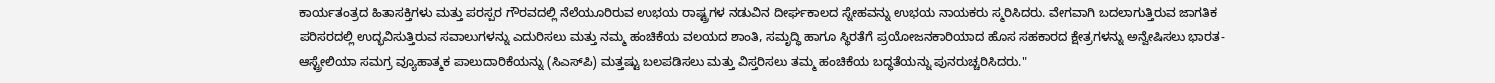ಕಾರ್ಯತಂತ್ರದ ಹಿತಾಸಕ್ತಿಗಳು ಮತ್ತು ಪರಸ್ಪರ ಗೌರವದಲ್ಲಿ ನೆಲೆಯೂರಿರುವ ಉಭಯ ರಾಷ್ಟ್ರಗಳ ನಡುವಿನ ದೀರ್ಘಕಾಲದ ಸ್ನೇಹವನ್ನು ಉಭಯ ನಾಯಕರು ಸ್ಮರಿಸಿದರು. ವೇಗವಾಗಿ ಬದಲಾಗುತ್ತಿರುವ ಜಾಗತಿಕ ಪರಿಸರದಲ್ಲಿ ಉದ್ಭವಿಸುತ್ತಿರುವ ಸವಾಲುಗಳನ್ನು ಎದುರಿಸಲು ಮತ್ತು ನಮ್ಮ ಹಂಚಿಕೆಯ ವಲಯದ ಶಾಂತಿ, ಸಮೃದ್ಧಿ ಹಾಗೂ ಸ್ಥಿರತೆಗೆ ಪ್ರಯೋಜನಕಾರಿಯಾದ ಹೊಸ ಸಹಕಾರದ ಕ್ಷೇತ್ರಗಳನ್ನು ಅನ್ವೇಷಿಸಲು ಭಾರತ-ಆಸ್ಟ್ರೇಲಿಯಾ ಸಮಗ್ರ ವ್ಯೂಹಾತ್ಮಕ ಪಾಲುದಾರಿಕೆಯನ್ನು (ಸಿಎಸ್‌ಪಿ) ಮತ್ತಷ್ಟು ಬಲಪಡಿಸಲು ಮತ್ತು ವಿಸ್ತರಿಸಲು ತಮ್ಮ ಹಂಚಿಕೆಯ ಬದ್ಧತೆಯನ್ನು ಪುನರುಚ್ಚರಿಸಿದರು."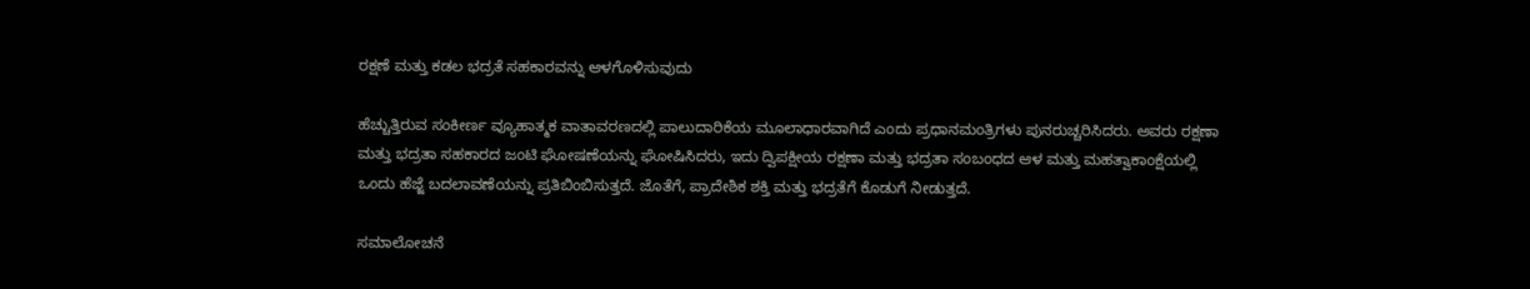ರಕ್ಷಣೆ ಮತ್ತು ಕಡಲ ಭದ್ರತೆ ಸಹಕಾರವನ್ನು ಆಳಗೊಳಿಸುವುದು

ಹೆಚ್ಚುತ್ತಿರುವ ಸಂಕೀರ್ಣ ವ್ಯೂಹಾತ್ಮಕ ವಾತಾವರಣದಲ್ಲಿ ಪಾಲುದಾರಿಕೆಯ ಮೂಲಾಧಾರವಾಗಿದೆ ಎಂದು ಪ್ರಧಾನಮಂತ್ರಿಗಳು ಪುನರುಚ್ಚರಿಸಿದರು. ಅವರು ರಕ್ಷಣಾ ಮತ್ತು ಭದ್ರತಾ ಸಹಕಾರದ ಜಂಟಿ ಘೋಷಣೆಯನ್ನು ಘೋಷಿಸಿದರು, ಇದು ದ್ವಿಪಕ್ಷೀಯ ರಕ್ಷಣಾ ಮತ್ತು ಭದ್ರತಾ ಸಂಬಂಧದ ಆಳ ಮತ್ತು ಮಹತ್ವಾಕಾಂಕ್ಷೆಯಲ್ಲಿ ಒಂದು ಹೆಜ್ಜೆ ಬದಲಾವಣೆಯನ್ನು ಪ್ರತಿಬಿಂಬಿಸುತ್ತದೆ. ಜೊತೆಗೆ, ಪ್ರಾದೇಶಿಕ ಶಕ್ತಿ ಮತ್ತು ಭದ್ರತೆಗೆ ಕೊಡುಗೆ ನೀಡುತ್ತದೆ.

ಸಮಾಲೋಚನೆ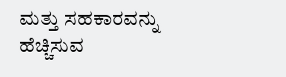ಮತ್ತು ಸಹಕಾರವನ್ನು ಹೆಚ್ಚಿಸುವ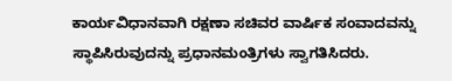ಕಾರ್ಯವಿಧಾನವಾಗಿ ರಕ್ಷಣಾ ಸಚಿವರ ವಾರ್ಷಿಕ ಸಂವಾದವನ್ನು ಸ್ಥಾಪಿಸಿರುವುದನ್ನು ಪ್ರಧಾನಮಂತ್ರಿಗಳು ಸ್ವಾಗತಿಸಿದರು.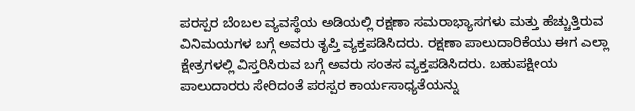ಪರಸ್ಪರ ಬೆಂಬಲ ವ್ಯವಸ್ಥೆಯ ಅಡಿಯಲ್ಲಿ ರಕ್ಷಣಾ ಸಮರಾಭ್ಯಾಸಗಳು ಮತ್ತು ಹೆಚ್ಚುತ್ತಿರುವ ವಿನಿಮಯಗಳ ಬಗ್ಗೆ ಅವರು ತೃಪ್ತಿ ವ್ಯಕ್ತಪಡಿಸಿದರು. ರಕ್ಷಣಾ ಪಾಲುದಾರಿಕೆಯು ಈಗ ಎಲ್ಲಾ ಕ್ಷೇತ್ರಗಳಲ್ಲಿ ವಿಸ್ತರಿಸಿರುವ ಬಗ್ಗೆ ಅವರು ಸಂತಸ ವ್ಯಕ್ತಪಡಿಸಿದರು. ಬಹುಪಕ್ಷೀಯ ಪಾಲುದಾರರು ಸೇರಿದಂತೆ ಪರಸ್ಪರ ಕಾರ್ಯಸಾಧ್ಯತೆಯನ್ನು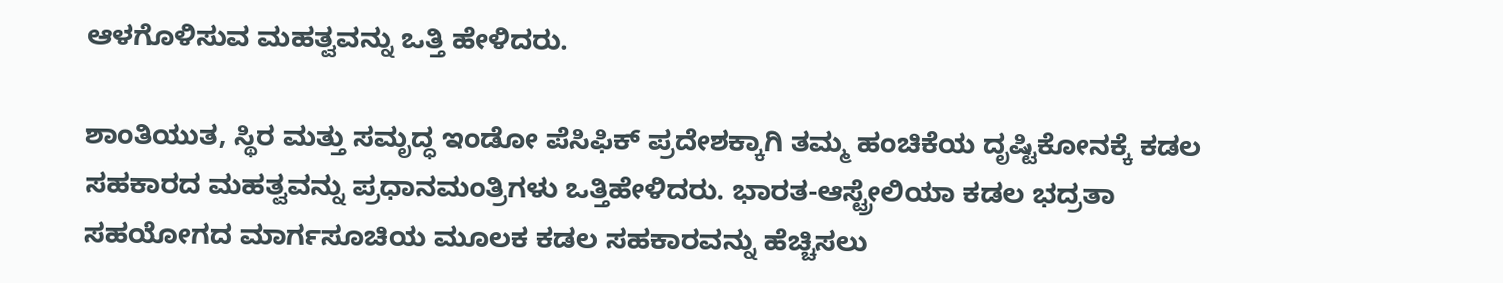ಆಳಗೊಳಿಸುವ ಮಹತ್ವವನ್ನು ಒತ್ತಿ ಹೇಳಿದರು.

ಶಾಂತಿಯುತ, ಸ್ಥಿರ ಮತ್ತು ಸಮೃದ್ಧ ಇಂಡೋ ಪೆಸಿಫಿಕ್‌ ಪ್ರದೇಶಕ್ಕಾಗಿ ತಮ್ಮ ಹಂಚಿಕೆಯ ದೃಷ್ಟಿಕೋನಕ್ಕೆ ಕಡಲ ಸಹಕಾರದ ಮಹತ್ವವನ್ನು ಪ್ರಧಾನಮಂತ್ರಿಗಳು ಒತ್ತಿಹೇಳಿದರು. ಭಾರತ-ಆಸ್ಟ್ರೇಲಿಯಾ ಕಡಲ ಭದ್ರತಾ ಸಹಯೋಗದ ಮಾರ್ಗಸೂಚಿಯ ಮೂಲಕ ಕಡಲ ಸಹಕಾರವನ್ನು ಹೆಚ್ಚಿಸಲು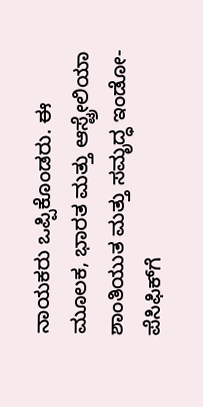ನಾಯಕರು ಒಪ್ಪಿಕೊಂಡರು. ಈ ಮೂಲಕ, ಭಾರತ ಮತ್ತು ಆಸ್ಟ್ರೇಲಿಯಾ ಶಾಂತಿಯುತ ಮತ್ತು ಸಮೃದ್ಧ ಇಂಡೋ-ಪೆಸಿಫಿಕ್‌ಗೆ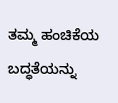ತಮ್ಮ ಹಂಚಿಕೆಯ ಬದ್ಧತೆಯನ್ನು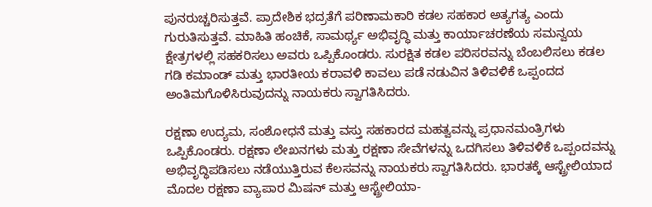ಪುನರುಚ್ಚರಿಸುತ್ತವೆ. ಪ್ರಾದೇಶಿಕ ಭದ್ರತೆಗೆ ಪರಿಣಾಮಕಾರಿ ಕಡಲ ಸಹಕಾರ ಅತ್ಯಗತ್ಯ ಎಂದು ಗುರುತಿಸುತ್ತವೆ. ಮಾಹಿತಿ ಹಂಚಿಕೆ, ಸಾಮರ್ಥ್ಯ ಅಭಿವೃದ್ಧಿ ಮತ್ತು ಕಾರ್ಯಾಚರಣೆಯ ಸಮನ್ವಯ ಕ್ಷೇತ್ರಗಳಲ್ಲಿ ಸಹಕರಿಸಲು ಅವರು ಒಪ್ಪಿಕೊಂಡರು. ಸುರಕ್ಷಿತ ಕಡಲ ಪರಿಸರವನ್ನು ಬೆಂಬಲಿಸಲು ಕಡಲ ಗಡಿ ಕಮಾಂಡ್ ಮತ್ತು ಭಾರತೀಯ ಕರಾವಳಿ ಕಾವಲು ಪಡೆ ನಡುವಿನ ತಿಳಿವಳಿಕೆ ಒಪ್ಪಂದದ ಅಂತಿಮಗೊಳಿಸಿರುವುದನ್ನು ನಾಯಕರು ಸ್ವಾಗತಿಸಿದರು.

ರಕ್ಷಣಾ ಉದ್ಯಮ, ಸಂಶೋಧನೆ ಮತ್ತು ವಸ್ತು ಸಹಕಾರದ ಮಹತ್ವವನ್ನು ಪ್ರಧಾನಮಂತ್ರಿಗಳು ಒಪ್ಪಿಕೊಂಡರು. ರಕ್ಷಣಾ ಲೇಖನಗಳು ಮತ್ತು ರಕ್ಷಣಾ ಸೇವೆಗಳನ್ನು ಒದಗಿಸಲು ತಿಳಿವಳಿಕೆ ಒಪ್ಪಂದವನ್ನು ಅಭಿವೃದ್ಧಿಪಡಿಸಲು ನಡೆಯುತ್ತಿರುವ ಕೆಲಸವನ್ನು ನಾಯಕರು ಸ್ವಾಗತಿಸಿದರು. ಭಾರತಕ್ಕೆ ಆಸ್ಟ್ರೇಲಿಯಾದ ಮೊದಲ ರಕ್ಷಣಾ ವ್ಯಾಪಾರ ಮಿಷನ್ ಮತ್ತು ಆಸ್ಟ್ರೇಲಿಯಾ-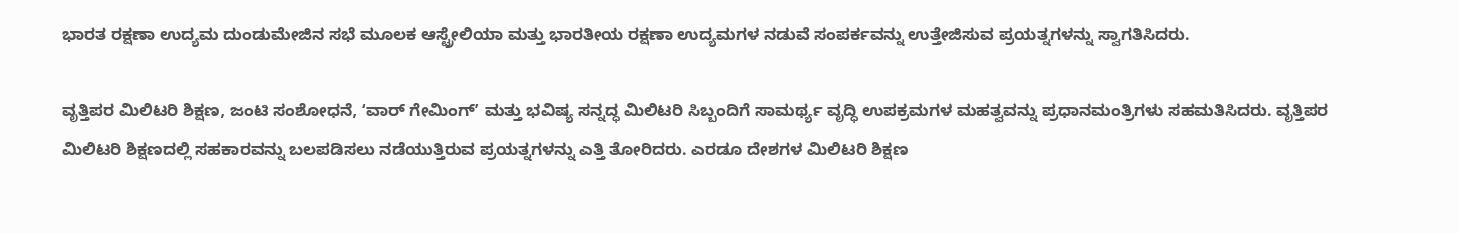ಭಾರತ ರಕ್ಷಣಾ ಉದ್ಯಮ ದುಂಡುಮೇಜಿನ ಸಭೆ ಮೂಲಕ ಆಸ್ಟ್ರೇಲಿಯಾ ಮತ್ತು ಭಾರತೀಯ ರಕ್ಷಣಾ ಉದ್ಯಮಗಳ ನಡುವೆ ಸಂಪರ್ಕವನ್ನು ಉತ್ತೇಜಿಸುವ ಪ್ರಯತ್ನಗಳನ್ನು ಸ್ವಾಗತಿಸಿದರು.

ವೃತ್ತಿಪರ ಮಿಲಿಟರಿ ಶಿಕ್ಷಣ, ಜಂಟಿ ಸಂಶೋಧನೆ, ʻವಾರ್ ಗೇಮಿಂಗ್ʼ ಮತ್ತು ಭವಿಷ್ಯ ಸನ್ನದ್ಧ ಮಿಲಿಟರಿ ಸಿಬ್ಬಂದಿಗೆ ಸಾಮರ್ಥ್ಯ ವೃದ್ಧಿ ಉಪಕ್ರಮಗಳ ಮಹತ್ವವನ್ನು ಪ್ರಧಾನಮಂತ್ರಿಗಳು ಸಹಮತಿಸಿದರು. ವೃತ್ತಿಪರ ಮಿಲಿಟರಿ ಶಿಕ್ಷಣದಲ್ಲಿ ಸಹಕಾರವನ್ನು ಬಲಪಡಿಸಲು ನಡೆಯುತ್ತಿರುವ ಪ್ರಯತ್ನಗಳನ್ನು ಎತ್ತಿ ತೋರಿದರು. ಎರಡೂ ದೇಶಗಳ ಮಿಲಿಟರಿ ಶಿಕ್ಷಣ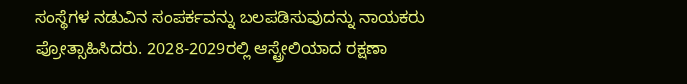ಸಂಸ್ಥೆಗಳ ನಡುವಿನ ಸಂಪರ್ಕವನ್ನು ಬಲಪಡಿಸುವುದನ್ನು ನಾಯಕರು ಪ್ರೋತ್ಸಾಹಿಸಿದರು. 2028-2029ರಲ್ಲಿ ಆಸ್ಟ್ರೇಲಿಯಾದ ರಕ್ಷಣಾ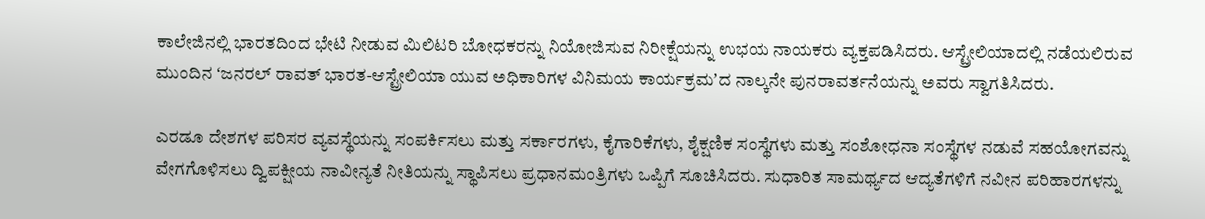ಕಾಲೇಜಿನಲ್ಲಿ ಭಾರತದಿಂದ ಭೇಟಿ ನೀಡುವ ಮಿಲಿಟರಿ ಬೋಧಕರನ್ನು ನಿಯೋಜಿಸುವ ನಿರೀಕ್ಷೆಯನ್ನು ಉಭಯ ನಾಯಕರು ವ್ಯಕ್ತಪಡಿಸಿದರು. ಆಸ್ಟ್ರೇಲಿಯಾದಲ್ಲಿ ನಡೆಯಲಿರುವ ಮುಂದಿನ ʻಜನರಲ್ ರಾವತ್ ಭಾರತ-ಆಸ್ಟ್ರೇಲಿಯಾ ಯುವ ಅಧಿಕಾರಿಗಳ ವಿನಿಮಯ ಕಾರ್ಯಕ್ರಮʼದ ನಾಲ್ಕನೇ ಪುನರಾವರ್ತನೆಯನ್ನು ಅವರು ಸ್ವಾಗತಿಸಿದರು.

ಎರಡೂ ದೇಶಗಳ ಪರಿಸರ ವ್ಯವಸ್ಥೆಯನ್ನು ಸಂಪರ್ಕಿಸಲು ಮತ್ತು ಸರ್ಕಾರಗಳು, ಕೈಗಾರಿಕೆಗಳು, ಶೈಕ್ಷಣಿಕ ಸಂಸ್ಥೆಗಳು ಮತ್ತು ಸಂಶೋಧನಾ ಸಂಸ್ಥೆಗಳ ನಡುವೆ ಸಹಯೋಗವನ್ನು ವೇಗಗೊಳಿಸಲು ದ್ವಿಪಕ್ಷೀಯ ನಾವೀನ್ಯತೆ ನೀತಿಯನ್ನು ಸ್ಥಾಪಿಸಲು ಪ್ರಧಾನಮಂತ್ರಿಗಳು ಒಪ್ಪಿಗೆ ಸೂಚಿಸಿದರು. ಸುಧಾರಿತ ಸಾಮರ್ಥ್ಯದ ಆದ್ಯತೆಗಳಿಗೆ ನವೀನ ಪರಿಹಾರಗಳನ್ನು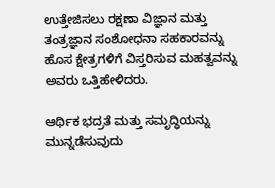ಉತ್ತೇಜಿಸಲು ರಕ್ಷಣಾ ವಿಜ್ಞಾನ ಮತ್ತು ತಂತ್ರಜ್ಞಾನ ಸಂಶೋಧನಾ ಸಹಕಾರವನ್ನು ಹೊಸ ಕ್ಷೇತ್ರಗಳಿಗೆ ವಿಸ್ತರಿಸುವ ಮಹತ್ವವನ್ನು ಅವರು ಒತ್ತಿಹೇಳಿದರು.

ಆರ್ಥಿಕ ಭದ್ರತೆ ಮತ್ತು ಸಮೃದ್ಧಿಯನ್ನು ಮುನ್ನಡೆಸುವುದು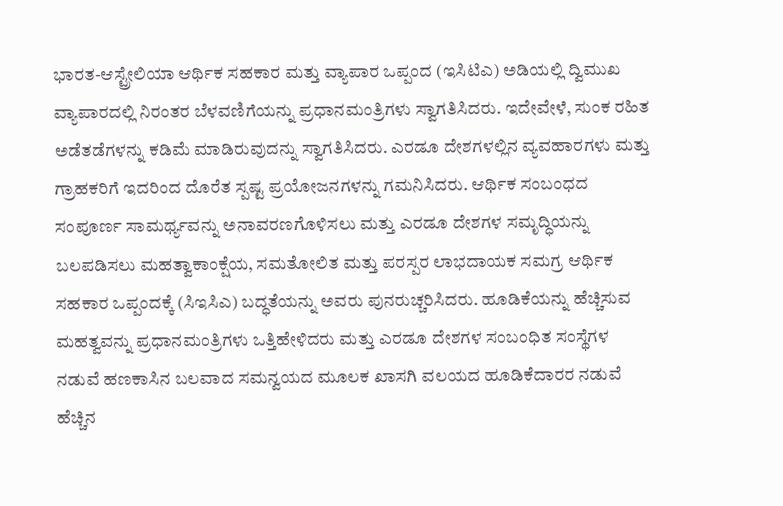ಭಾರತ-ಆಸ್ಟ್ರೇಲಿಯಾ ಆರ್ಥಿಕ ಸಹಕಾರ ಮತ್ತು ವ್ಯಾಪಾರ ಒಪ್ಪಂದ (ಇಸಿಟಿಎ) ಅಡಿಯಲ್ಲಿ ದ್ವಿಮುಖ ವ್ಯಾಪಾರದಲ್ಲಿ ನಿರಂತರ ಬೆಳವಣಿಗೆಯನ್ನು ಪ್ರಧಾನಮಂತ್ರಿಗಳು ಸ್ವಾಗತಿಸಿದರು. ಇದೇವೇಳೆ, ಸುಂಕ ರಹಿತ ಅಡೆತಡೆಗಳನ್ನು ಕಡಿಮೆ ಮಾಡಿರುವುದನ್ನು ಸ್ವಾಗತಿಸಿದರು. ಎರಡೂ ದೇಶಗಳಲ್ಲಿನ ವ್ಯವಹಾರಗಳು ಮತ್ತು ಗ್ರಾಹಕರಿಗೆ ಇದರಿಂದ ದೊರೆತ ಸ್ಪಷ್ಟ ಪ್ರಯೋಜನಗಳನ್ನು ಗಮನಿಸಿದರು. ಆರ್ಥಿಕ ಸಂಬಂಧದ ಸಂಪೂರ್ಣ ಸಾಮರ್ಥ್ಯವನ್ನು ಅನಾವರಣಗೊಳಿಸಲು ಮತ್ತು ಎರಡೂ ದೇಶಗಳ ಸಮೃದ್ಧಿಯನ್ನು ಬಲಪಡಿಸಲು ಮಹತ್ವಾಕಾಂಕ್ಷೆಯ, ಸಮತೋಲಿತ ಮತ್ತು ಪರಸ್ಪರ ಲಾಭದಾಯಕ ಸಮಗ್ರ ಆರ್ಥಿಕ ಸಹಕಾರ ಒಪ್ಪಂದಕ್ಕೆ (ಸಿಇಸಿಎ) ಬದ್ಧತೆಯನ್ನು ಅವರು ಪುನರುಚ್ಚರಿಸಿದರು. ಹೂಡಿಕೆಯನ್ನು ಹೆಚ್ಚಿಸುವ ಮಹತ್ವವನ್ನು ಪ್ರಧಾನಮಂತ್ರಿಗಳು ಒತ್ತಿಹೇಳಿದರು ಮತ್ತು ಎರಡೂ ದೇಶಗಳ ಸಂಬಂಧಿತ ಸಂಸ್ಥೆಗಳ ನಡುವೆ ಹಣಕಾಸಿನ ಬಲವಾದ ಸಮನ್ವಯದ ಮೂಲಕ ಖಾಸಗಿ ವಲಯದ ಹೂಡಿಕೆದಾರರ ನಡುವೆ ಹೆಚ್ಚಿನ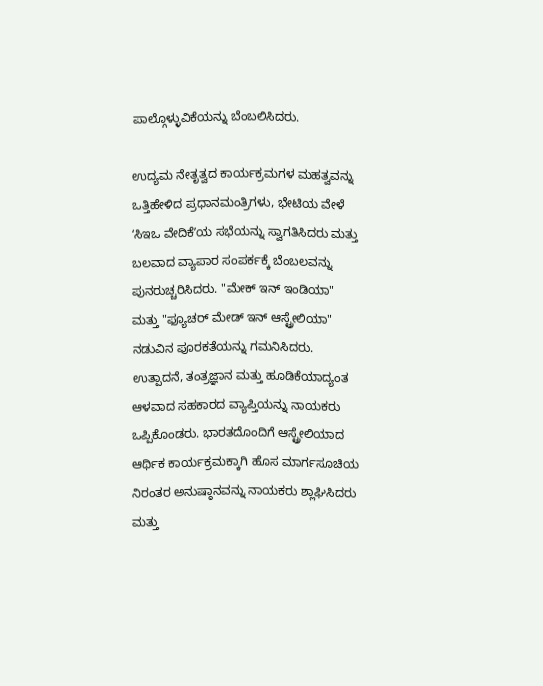ಪಾಲ್ಗೊಳ್ಳುವಿಕೆಯನ್ನು ಬೆಂಬಲಿಸಿದರು.

ಉದ್ಯಮ ನೇತೃತ್ವದ ಕಾರ್ಯಕ್ರಮಗಳ ಮಹತ್ವವನ್ನು ಒತ್ತಿಹೇಳಿದ ಪ್ರಧಾನಮಂತ್ರಿಗಳು, ಭೇಟಿಯ ವೇಳೆ ʻಸಿಇಒ ವೇದಿಕೆʼಯ ಸಭೆಯನ್ನು ಸ್ವಾಗತಿಸಿದರು ಮತ್ತು ಬಲವಾದ ವ್ಯಾಪಾರ ಸಂಪರ್ಕಕ್ಕೆ ಬೆಂಬಲವನ್ನು ಪುನರುಚ್ಚರಿಸಿದರು. "ಮೇಕ್ ಇನ್ ಇಂಡಿಯಾ" ಮತ್ತು "ಫ್ಯೂಚರ್ ಮೇಡ್ ಇನ್ ಆಸ್ಟ್ರೇಲಿಯಾ" ನಡುವಿನ ಪೂರಕತೆಯನ್ನು ಗಮನಿಸಿದರು. ಉತ್ಪಾದನೆ, ತಂತ್ರಜ್ಞಾನ ಮತ್ತು ಹೂಡಿಕೆಯಾದ್ಯಂತ ಆಳವಾದ ಸಹಕಾರದ ವ್ಯಾಪ್ತಿಯನ್ನು ನಾಯಕರು ಒಪ್ಪಿಕೊಂಡರು. ಭಾರತದೊಂದಿಗೆ ಆಸ್ಟ್ರೇಲಿಯಾದ ಆರ್ಥಿಕ ಕಾರ್ಯಕ್ರಮಕ್ಕಾಗಿ ಹೊಸ ಮಾರ್ಗಸೂಚಿಯ ನಿರಂತರ ಅನುಷ್ಠಾನವನ್ನು ನಾಯಕರು ಶ್ಲಾಘಿಸಿದರು ಮತ್ತು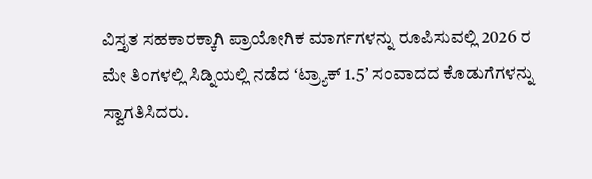ವಿಸ್ತೃತ ಸಹಕಾರಕ್ಕಾಗಿ ಪ್ರಾಯೋಗಿಕ ಮಾರ್ಗಗಳನ್ನು ರೂಪಿಸುವಲ್ಲಿ 2026 ರ ಮೇ ತಿಂಗಳಲ್ಲಿ ಸಿಡ್ನಿಯಲ್ಲಿ ನಡೆದ ʻಟ್ರ್ಯಾಕ್ 1.5ʼ ಸಂವಾದದ ಕೊಡುಗೆಗಳನ್ನು ಸ್ವಾಗತಿಸಿದರು.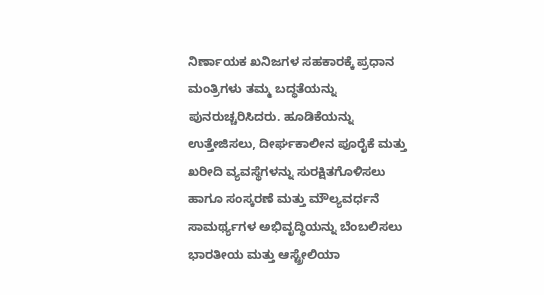ನಿರ್ಣಾಯಕ ಖನಿಜಗಳ ಸಹಕಾರಕ್ಕೆ ಪ್ರಧಾನ ಮಂತ್ರಿಗಳು ತಮ್ಮ ಬದ್ಧತೆಯನ್ನು ಪುನರುಚ್ಚರಿಸಿದರು. ಹೂಡಿಕೆಯನ್ನು ಉತ್ತೇಜಿಸಲು, ದೀರ್ಘಕಾಲೀನ ಪೂರೈಕೆ ಮತ್ತು ಖರೀದಿ ವ್ಯವಸ್ಥೆಗಳನ್ನು ಸುರಕ್ಷಿತಗೊಳಿಸಲು ಹಾಗೂ ಸಂಸ್ಕರಣೆ ಮತ್ತು ಮೌಲ್ಯವರ್ಧನೆ ಸಾಮರ್ಥ್ಯಗಳ ಅಭಿವೃದ್ಧಿಯನ್ನು ಬೆಂಬಲಿಸಲು ಭಾರತೀಯ ಮತ್ತು ಆಸ್ಟ್ರೇಲಿಯಾ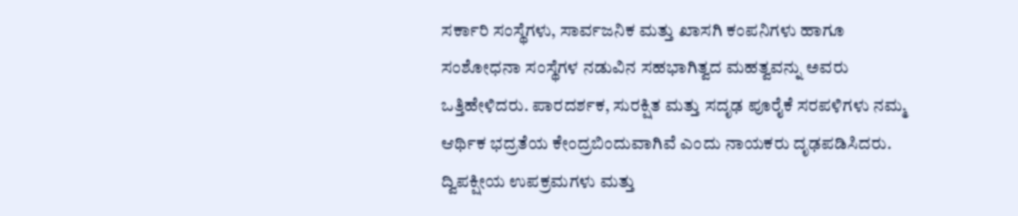ಸರ್ಕಾರಿ ಸಂಸ್ಥೆಗಳು, ಸಾರ್ವಜನಿಕ ಮತ್ತು ಖಾಸಗಿ ಕಂಪನಿಗಳು ಹಾಗೂ ಸಂಶೋಧನಾ ಸಂಸ್ಥೆಗಳ ನಡುವಿನ ಸಹಭಾಗಿತ್ವದ ಮಹತ್ವವನ್ನು ಅವರು ಒತ್ತಿಹೇಳಿದರು. ಪಾರದರ್ಶಕ, ಸುರಕ್ಷಿತ ಮತ್ತು ಸದೃಢ ಪೂರೈಕೆ ಸರಪಳಿಗಳು ನಮ್ಮ ಆರ್ಥಿಕ ಭದ್ರತೆಯ ಕೇಂದ್ರಬಿಂದುವಾಗಿವೆ ಎಂದು ನಾಯಕರು ದೃಢಪಡಿಸಿದರು. ದ್ವಿಪಕ್ಷೀಯ ಉಪಕ್ರಮಗಳು ಮತ್ತು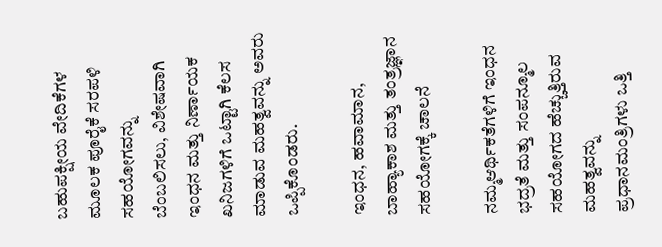ಬಹುಪಕ್ಷೀಯ ವೇದಿಕೆಗಳ ಮೂಲಕ ಪೂರೈಕೆ ಸರಪಳಿ ಸಹಯೋಗವನ್ನು ಬೆಂಬಲಿಸಲು, ವಿಶೇಷವಾಗಿ ಇಂಧನ ಮತ್ತು ನಿರ್ಣಾಯಕ ಖನಿಜಗಳಿಗೆ ಒಟ್ಟಾಗಿ ಕೆಲಸ ಮಾಡುವ ಮಹತ್ವವನ್ನು ಅವರು ಒಪ್ಪಿಕೊಂಡರು.

ಇಂಧನ, ಹವಾಮಾನ, ಬಾಹ್ಯಾಕಾಶ ಮತ್ತು ತಂತ್ರಜ್ಞಾನ ಸಹಯೋಗಕ್ಕೆ ಚಾಲನೆ

ನಮ್ಮಆರ್ಥಿಕತೆಗಳಿಗೆ ಇಂಧನ ಭದ್ರತೆ ಮತ್ತು ಸಂಪನ್ಮೂಲ ಸಹಯೋಗದ ಹೆಚ್ಚುತ್ತಿರುವ ಮಹತ್ವವನ್ನು ಪ್ರಧಾನಮಂತ್ರಿಗಳು ಒತ್ತಿ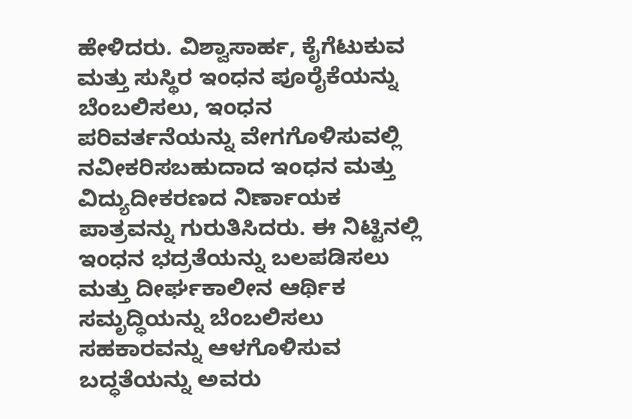ಹೇಳಿದರು. ವಿಶ್ವಾಸಾರ್ಹ, ಕೈಗೆಟುಕುವ ಮತ್ತು ಸುಸ್ಥಿರ ಇಂಧನ ಪೂರೈಕೆಯನ್ನು ಬೆಂಬಲಿಸಲು, ಇಂಧನ ಪರಿವರ್ತನೆಯನ್ನು ವೇಗಗೊಳಿಸುವಲ್ಲಿ ನವೀಕರಿಸಬಹುದಾದ ಇಂಧನ ಮತ್ತು ವಿದ್ಯುದೀಕರಣದ ನಿರ್ಣಾಯಕ ಪಾತ್ರವನ್ನು ಗುರುತಿಸಿದರು. ಈ ನಿಟ್ಟಿನಲ್ಲಿ  ಇಂಧನ ಭದ್ರತೆಯನ್ನು ಬಲಪಡಿಸಲು ಮತ್ತು ದೀರ್ಘಕಾಲೀನ ಆರ್ಥಿಕ ಸಮೃದ್ಧಿಯನ್ನು ಬೆಂಬಲಿಸಲು ಸಹಕಾರವನ್ನು ಆಳಗೊಳಿಸುವ ಬದ್ಧತೆಯನ್ನು ಅವರು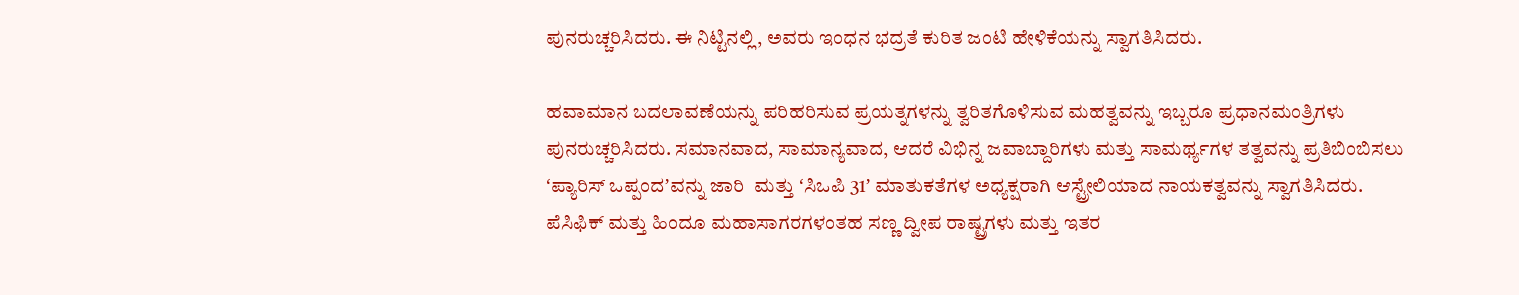ಪುನರುಚ್ಚರಿಸಿದರು. ಈ ನಿಟ್ಟಿನಲ್ಲಿ, ಅವರು ಇಂಧನ ಭದ್ರತೆ ಕುರಿತ ಜಂಟಿ ಹೇಳಿಕೆಯನ್ನು ಸ್ವಾಗತಿಸಿದರು.

ಹವಾಮಾನ ಬದಲಾವಣೆಯನ್ನು ಪರಿಹರಿಸುವ ಪ್ರಯತ್ನಗಳನ್ನು ತ್ವರಿತಗೊಳಿಸುವ ಮಹತ್ವವನ್ನು ಇಬ್ಬರೂ ಪ್ರಧಾನಮಂತ್ರಿಗಳು ಪುನರುಚ್ಚರಿಸಿದರು. ಸಮಾನವಾದ, ಸಾಮಾನ್ಯವಾದ, ಆದರೆ ವಿಭಿನ್ನ ಜವಾಬ್ದಾರಿಗಳು ಮತ್ತು ಸಾಮರ್ಥ್ಯಗಳ ತತ್ವವನ್ನು ಪ್ರತಿಬಿಂಬಿಸಲು ʻಪ್ಯಾರಿಸ್ ಒಪ್ಪಂದʼವನ್ನು ಜಾರಿ  ಮತ್ತು ʻಸಿಒಪಿ 31ʼ ಮಾತುಕತೆಗಳ ಅಧ್ಯಕ್ಷರಾಗಿ ಆಸ್ಟ್ರೇಲಿಯಾದ ನಾಯಕತ್ವವನ್ನು ಸ್ವಾಗತಿಸಿದರು. ಪೆಸಿಫಿಕ್ ಮತ್ತು ಹಿಂದೂ ಮಹಾಸಾಗರಗಳಂತಹ ಸಣ್ಣ ದ್ವೀಪ ರಾಷ್ಟ್ರಗಳು ಮತ್ತು ಇತರ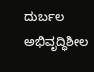ದುರ್ಬಲ ಅಭಿವೃದ್ಧಿಶೀಲ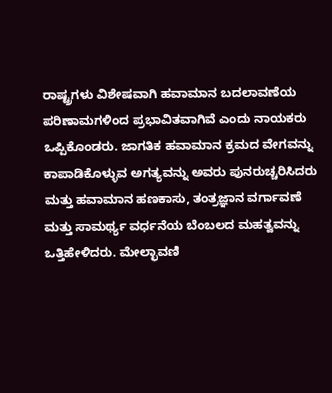ರಾಷ್ಟ್ರಗಳು ವಿಶೇಷವಾಗಿ ಹವಾಮಾನ ಬದಲಾವಣೆಯ ಪರಿಣಾಮಗಳಿಂದ ಪ್ರಭಾವಿತವಾಗಿವೆ ಎಂದು ನಾಯಕರು ಒಪ್ಪಿಕೊಂಡರು. ಜಾಗತಿಕ ಹವಾಮಾನ ಕ್ರಮದ ವೇಗವನ್ನು ಕಾಪಾಡಿಕೊಳ್ಳುವ ಅಗತ್ಯವನ್ನು ಅವರು ಪುನರುಚ್ಚರಿಸಿದರು ಮತ್ತು ಹವಾಮಾನ ಹಣಕಾಸು, ತಂತ್ರಜ್ಞಾನ ವರ್ಗಾವಣೆ ಮತ್ತು ಸಾಮರ್ಥ್ಯ ವರ್ಧನೆಯ ಬೆಂಬಲದ ಮಹತ್ವವನ್ನು ಒತ್ತಿಹೇಳಿದರು. ಮೇಲ್ಛಾವಣಿ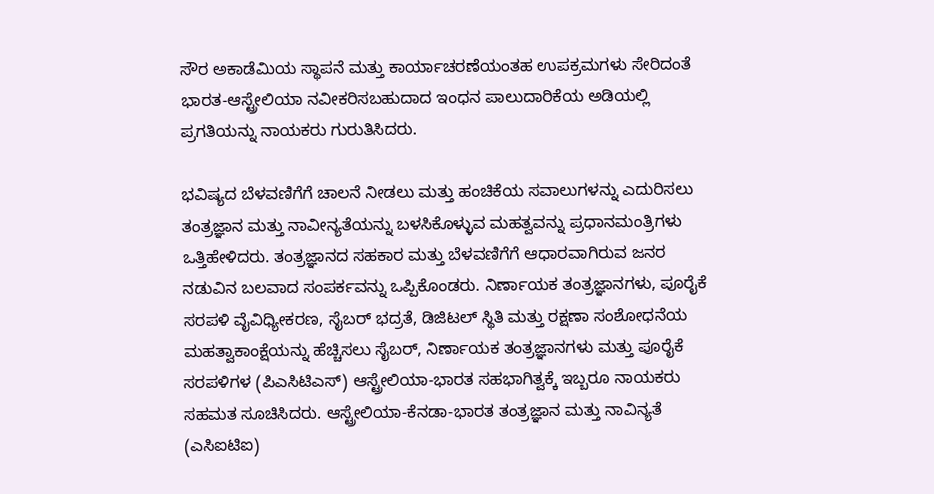ಸೌರ ಅಕಾಡೆಮಿಯ ಸ್ಥಾಪನೆ ಮತ್ತು ಕಾರ್ಯಾಚರಣೆಯಂತಹ ಉಪಕ್ರಮಗಳು ಸೇರಿದಂತೆ ಭಾರತ-ಆಸ್ಟ್ರೇಲಿಯಾ ನವೀಕರಿಸಬಹುದಾದ ಇಂಧನ ಪಾಲುದಾರಿಕೆಯ ಅಡಿಯಲ್ಲಿ ಪ್ರಗತಿಯನ್ನು ನಾಯಕರು ಗುರುತಿಸಿದರು.

ಭವಿಷ್ಯದ ಬೆಳವಣಿಗೆಗೆ ಚಾಲನೆ ನೀಡಲು ಮತ್ತು ಹಂಚಿಕೆಯ ಸವಾಲುಗಳನ್ನು ಎದುರಿಸಲು ತಂತ್ರಜ್ಞಾನ ಮತ್ತು ನಾವೀನ್ಯತೆಯನ್ನು ಬಳಸಿಕೊಳ್ಳುವ ಮಹತ್ವವನ್ನು ಪ್ರಧಾನಮಂತ್ರಿಗಳು ಒತ್ತಿಹೇಳಿದರು. ತಂತ್ರಜ್ಞಾನದ ಸಹಕಾರ ಮತ್ತು ಬೆಳವಣಿಗೆಗೆ ಆಧಾರವಾಗಿರುವ ಜನರ ನಡುವಿನ ಬಲವಾದ ಸಂಪರ್ಕವನ್ನು ಒಪ್ಪಿಕೊಂಡರು. ನಿರ್ಣಾಯಕ ತಂತ್ರಜ್ಞಾನಗಳು, ಪೂರೈಕೆ ಸರಪಳಿ ವೈವಿಧ್ಯೀಕರಣ, ಸೈಬರ್ ಭದ್ರತೆ, ಡಿಜಿಟಲ್ ಸ್ಥಿತಿ ಮತ್ತು ರಕ್ಷಣಾ ಸಂಶೋಧನೆಯ ಮಹತ್ವಾಕಾಂಕ್ಷೆಯನ್ನು ಹೆಚ್ಚಿಸಲು ಸೈಬರ್, ನಿರ್ಣಾಯಕ ತಂತ್ರಜ್ಞಾನಗಳು ಮತ್ತು ಪೂರೈಕೆ ಸರಪಳಿಗಳ (ಪಿಎಸಿಟಿಎಸ್) ಆಸ್ಟ್ರೇಲಿಯಾ-ಭಾರತ ಸಹಭಾಗಿತ್ವಕ್ಕೆ ಇಬ್ಬರೂ ನಾಯಕರು ಸಹಮತ ಸೂಚಿಸಿದರು. ಆಸ್ಟ್ರೇಲಿಯಾ-ಕೆನಡಾ-ಭಾರತ ತಂತ್ರಜ್ಞಾನ ಮತ್ತು ನಾವಿನ್ಯತೆ (ಎಸಿಐಟಿಐ)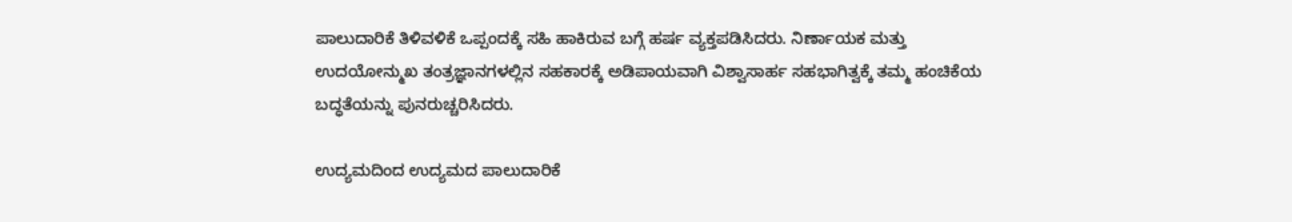ಪಾಲುದಾರಿಕೆ ತಿಳಿವಳಿಕೆ ಒಪ್ಪಂದಕ್ಕೆ ಸಹಿ ಹಾಕಿರುವ ಬಗ್ಗೆ ಹರ್ಷ ವ್ಯಕ್ತಪಡಿಸಿದರು. ನಿರ್ಣಾಯಕ ಮತ್ತು ಉದಯೋನ್ಮುಖ ತಂತ್ರಜ್ಞಾನಗಳಲ್ಲಿನ ಸಹಕಾರಕ್ಕೆ ಅಡಿಪಾಯವಾಗಿ ವಿಶ್ವಾಸಾರ್ಹ ಸಹಭಾಗಿತ್ವಕ್ಕೆ ತಮ್ಮ ಹಂಚಿಕೆಯ ಬದ್ಧತೆಯನ್ನು ಪುನರುಚ್ಚರಿಸಿದರು.

ಉದ್ಯಮದಿಂದ ಉದ್ಯಮದ ಪಾಲುದಾರಿಕೆ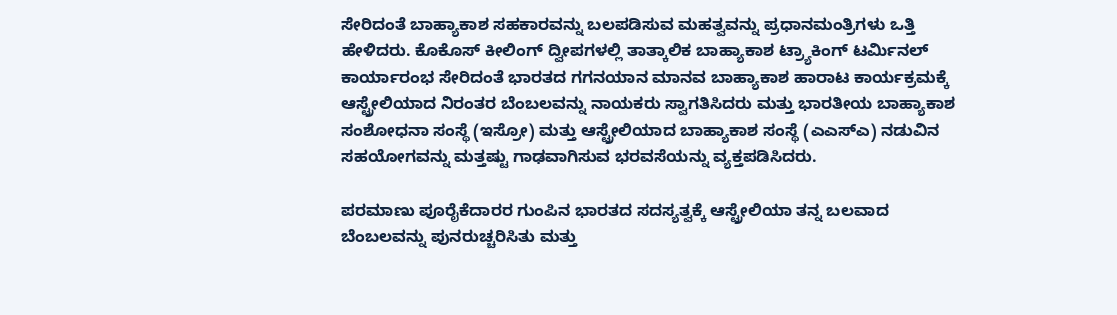ಸೇರಿದಂತೆ ಬಾಹ್ಯಾಕಾಶ ಸಹಕಾರವನ್ನು ಬಲಪಡಿಸುವ ಮಹತ್ವವನ್ನು ಪ್ರಧಾನಮಂತ್ರಿಗಳು ಒತ್ತಿ ಹೇಳಿದರು. ಕೊಕೊಸ್ ಕೀಲಿಂಗ್ ದ್ವೀಪಗಳಲ್ಲಿ ತಾತ್ಕಾಲಿಕ ಬಾಹ್ಯಾಕಾಶ ಟ್ರ್ಯಾಕಿಂಗ್ ಟರ್ಮಿನಲ್ ಕಾರ್ಯಾರಂಭ ಸೇರಿದಂತೆ ಭಾರತದ ಗಗನಯಾನ ಮಾನವ ಬಾಹ್ಯಾಕಾಶ ಹಾರಾಟ ಕಾರ್ಯಕ್ರಮಕ್ಕೆ ಆಸ್ಟ್ರೇಲಿಯಾದ ನಿರಂತರ ಬೆಂಬಲವನ್ನು ನಾಯಕರು ಸ್ವಾಗತಿಸಿದರು ಮತ್ತು ಭಾರತೀಯ ಬಾಹ್ಯಾಕಾಶ ಸಂಶೋಧನಾ ಸಂಸ್ಥೆ (ಇಸ್ರೋ) ಮತ್ತು ಆಸ್ಟ್ರೇಲಿಯಾದ ಬಾಹ್ಯಾಕಾಶ ಸಂಸ್ಥೆ (ಎಎಸ್ಎ) ನಡುವಿನ ಸಹಯೋಗವನ್ನು ಮತ್ತಷ್ಟು ಗಾಢವಾಗಿಸುವ ಭರವಸೆಯನ್ನು ವ್ಯಕ್ತಪಡಿಸಿದರು.

ಪರಮಾಣು ಪೂರೈಕೆದಾರರ ಗುಂಪಿನ ಭಾರತದ ಸದಸ್ಯತ್ವಕ್ಕೆ ಆಸ್ಟ್ರೇಲಿಯಾ ತನ್ನ ಬಲವಾದ ಬೆಂಬಲವನ್ನು ಪುನರುಚ್ಚರಿಸಿತು ಮತ್ತು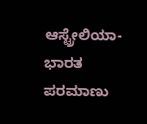ಆಸ್ಟ್ರೇಲಿಯಾ-ಭಾರತ ಪರಮಾಣು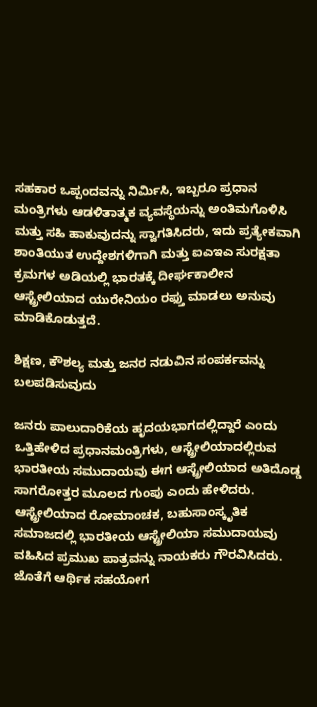ಸಹಕಾರ ಒಪ್ಪಂದವನ್ನು ನಿರ್ಮಿಸಿ, ಇಬ್ಬರೂ ಪ್ರಧಾನ ಮಂತ್ರಿಗಳು ಆಡಳಿತಾತ್ಮಕ ವ್ಯವಸ್ಥೆಯನ್ನು ಅಂತಿಮಗೊಳಿಸಿ ಮತ್ತು ಸಹಿ ಹಾಕುವುದನ್ನು ಸ್ವಾಗತಿಸಿದರು, ಇದು ಪ್ರತ್ಯೇಕವಾಗಿ ಶಾಂತಿಯುತ ಉದ್ದೇಶಗಳಿಗಾಗಿ ಮತ್ತು ಐಎಇಎ ಸುರಕ್ಷತಾ ಕ್ರಮಗಳ ಅಡಿಯಲ್ಲಿ ಭಾರತಕ್ಕೆ ದೀರ್ಘಕಾಲೀನ ಆಸ್ಟ್ರೇಲಿಯಾದ ಯುರೇನಿಯಂ ರಫ್ತು ಮಾಡಲು ಅನುವು ಮಾಡಿಕೊಡುತ್ತದೆ.

ಶಿಕ್ಷಣ, ಕೌಶಲ್ಯ ಮತ್ತು ಜನರ ನಡುವಿನ ಸಂಪರ್ಕವನ್ನು ಬಲಪಡಿಸುವುದು

ಜನರು ಪಾಲುದಾರಿಕೆಯ ಹೃದಯಭಾಗದಲ್ಲಿದ್ದಾರೆ ಎಂದು ಒತ್ತಿಹೇಳಿದ ಪ್ರಧಾನಮಂತ್ರಿಗಳು, ಆಸ್ಟ್ರೇಲಿಯಾದಲ್ಲಿರುವ ಭಾರತೀಯ ಸಮುದಾಯವು ಈಗ ಆಸ್ಟ್ರೇಲಿಯಾದ ಅತಿದೊಡ್ಡ ಸಾಗರೋತ್ತರ ಮೂಲದ ಗುಂಪು ಎಂದು ಹೇಳಿದರು. ಆಸ್ಟ್ರೇಲಿಯಾದ ರೋಮಾಂಚಕ, ಬಹುಸಾಂಸ್ಕೃತಿಕ ಸಮಾಜದಲ್ಲಿ ಭಾರತೀಯ ಆಸ್ಟ್ರೇಲಿಯಾ ಸಮುದಾಯವು ವಹಿಸಿದ ಪ್ರಮುಖ ಪಾತ್ರವನ್ನು ನಾಯಕರು ಗೌರವಿಸಿದರು. ಜೊತೆಗೆ ಆರ್ಥಿಕ ಸಹಯೋಗ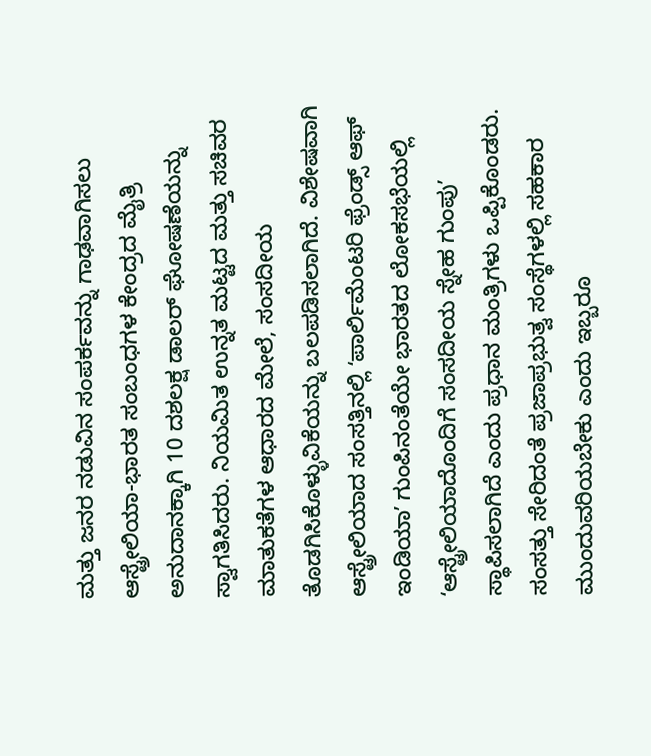ಮತ್ತು ಜನರ ನಡುವಿನ ಸಂಪರ್ಕವನ್ನು ಗಾಢವಾಗಿಸಲು ಆಸ್ಟ್ರೇಲಿಯಾ-ಭಾರತ ಸಂಬಂಧಗಳ ಕೇಂದ್ರದ ಮೈತ್ರಿ ಅನುದಾನಕ್ಕಾಗಿ 10 ದಶಲಕ್ಷ ಡಾಲರ್ ಘೋಷಣೆಯನ್ನು ಸ್ವಾಗತಿಸಿದರು. ನಿಯಮಿತ ಉನ್ನತ ಮಟ್ಟದ ಮತ್ತು ಸಚಿವರ ಮಾತುಕತೆಗಳ ಆಧಾರದ ಮೇಲೆ, ಸಂಸದೀಯ ತೊಡಗಿಸಿಕೊಳ್ಳುವಿಕೆಯನ್ನು ಬಲಪಡಿಸಲಾಗಿದೆ. ವಿಶೇಷವಾಗಿ ಆಸ್ಟ್ರೇಲಿಯಾದ ಸಂಸತ್ತಿನಲ್ಲಿ ʻಪಾರ್ಲಿಮೆಂಟರಿ ಫ್ರೆಂಡ್ಸ್ ಆಫ್ ಇಂಡಿಯಾʼ ಗುಂಪಿನಂತೆಯೇ ಭಾರತದ ಲೋಕಸಭೆಯಲ್ಲಿ ʻಆಸ್ಟ್ರೇಲಿಯಾದೊಂದಿಗೆ ಸಂಸದೀಯ ಸ್ನೇಹ ಗುಂಪುʼ ಸ್ಥಾಪಿಸಲಾಗಿದೆ ಎಂದು ಪ್ರಧಾನ ಮಂತ್ರಿಗಳು ಒಪ್ಪಿಕೊಂಡರು. ಸಂಸತ್ತು ಸೇರಿದಂತೆ ಪ್ರಜಾಪ್ರಭುತ್ವ ಸಂಸ್ಥೆಗಳಲ್ಲಿ ಸಹಕಾರ ಮುಂದುವರಿಯಬೇಕು ಎಂದು ಇಬ್ಬರೂ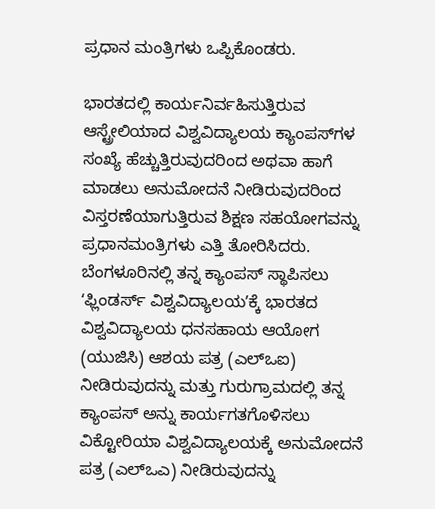ಪ್ರಧಾನ ಮಂತ್ರಿಗಳು ಒಪ್ಪಿಕೊಂಡರು.

ಭಾರತದಲ್ಲಿ ಕಾರ್ಯನಿರ್ವಹಿಸುತ್ತಿರುವ ಆಸ್ಟ್ರೇಲಿಯಾದ ವಿಶ್ವವಿದ್ಯಾಲಯ ಕ್ಯಾಂಪಸ್‌ಗಳ ಸಂಖ್ಯೆ ಹೆಚ್ಚುತ್ತಿರುವುದರಿಂದ ಅಥವಾ ಹಾಗೆ ಮಾಡಲು ಅನುಮೋದನೆ ನೀಡಿರುವುದರಿಂದ ವಿಸ್ತರಣೆಯಾಗುತ್ತಿರುವ ಶಿಕ್ಷಣ ಸಹಯೋಗವನ್ನು ಪ್ರಧಾನಮಂತ್ರಿಗಳು ಎತ್ತಿ ತೋರಿಸಿದರು.  ಬೆಂಗಳೂರಿನಲ್ಲಿ ತನ್ನ ಕ್ಯಾಂಪಸ್ ಸ್ಥಾಪಿಸಲು ʻಫ್ಲಿಂಡರ್ಸ್ ವಿಶ್ವವಿದ್ಯಾಲಯʼಕ್ಕೆ ಭಾರತದ ವಿಶ್ವವಿದ್ಯಾಲಯ ಧನಸಹಾಯ ಆಯೋಗ (ಯುಜಿಸಿ) ಆಶಯ ಪತ್ರ (ಎಲ್ಒಐ) ನೀಡಿರುವುದನ್ನು ಮತ್ತು ಗುರುಗ್ರಾಮದಲ್ಲಿ ತನ್ನ ಕ್ಯಾಂಪಸ್ ಅನ್ನು ಕಾರ್ಯಗತಗೊಳಿಸಲು ವಿಕ್ಟೋರಿಯಾ ವಿಶ್ವವಿದ್ಯಾಲಯಕ್ಕೆ ಅನುಮೋದನೆ ಪತ್ರ (ಎಲ್ಒಎ) ನೀಡಿರುವುದನ್ನು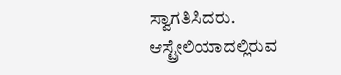ಸ್ವಾಗತಿಸಿದರು. ಆಸ್ಟ್ರೇಲಿಯಾದಲ್ಲಿರುವ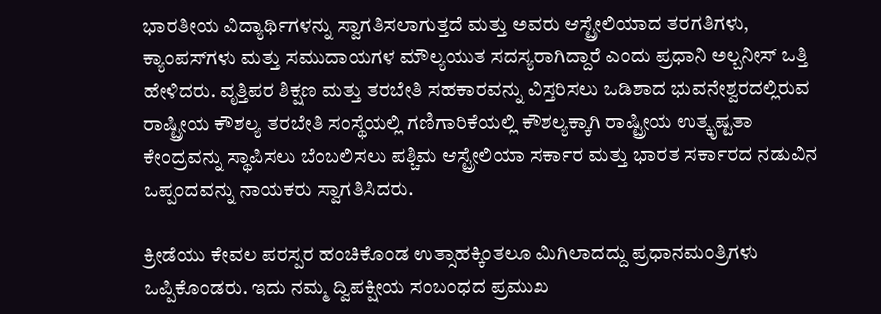ಭಾರತೀಯ ವಿದ್ಯಾರ್ಥಿಗಳನ್ನು ಸ್ವಾಗತಿಸಲಾಗುತ್ತದೆ ಮತ್ತು ಅವರು ಆಸ್ಟ್ರೇಲಿಯಾದ ತರಗತಿಗಳು, ಕ್ಯಾಂಪಸ್‌ಗಳು ಮತ್ತು ಸಮುದಾಯಗಳ ಮೌಲ್ಯಯುತ ಸದಸ್ಯರಾಗಿದ್ದಾರೆ ಎಂದು ಪ್ರಧಾನಿ ಅಲ್ಬನೀಸ್ ಒತ್ತಿ ಹೇಳಿದರು. ವೃತ್ತಿಪರ ಶಿಕ್ಷಣ ಮತ್ತು ತರಬೇತಿ ಸಹಕಾರವನ್ನು ವಿಸ್ತರಿಸಲು ಒಡಿಶಾದ ಭುವನೇಶ್ವರದಲ್ಲಿರುವ ರಾಷ್ಟ್ರೀಯ ಕೌಶಲ್ಯ ತರಬೇತಿ ಸಂಸ್ಥೆಯಲ್ಲಿ ಗಣಿಗಾರಿಕೆಯಲ್ಲಿ ಕೌಶಲ್ಯಕ್ಕಾಗಿ ರಾಷ್ಟ್ರೀಯ ಉತ್ಕೃಷ್ಟತಾ ಕೇಂದ್ರವನ್ನು ಸ್ಥಾಪಿಸಲು ಬೆಂಬಲಿಸಲು ಪಶ್ಚಿಮ ಆಸ್ಟ್ರೇಲಿಯಾ ಸರ್ಕಾರ ಮತ್ತು ಭಾರತ ಸರ್ಕಾರದ ನಡುವಿನ ಒಪ್ಪಂದವನ್ನು ನಾಯಕರು ಸ್ವಾಗತಿಸಿದರು.

ಕ್ರೀಡೆಯು ಕೇವಲ ಪರಸ್ಪರ ಹಂಚಿಕೊಂಡ ಉತ್ಸಾಹಕ್ಕಿಂತಲೂ ಮಿಗಿಲಾದದ್ದು ಪ್ರಧಾನಮಂತ್ರಿಗಳು ಒಪ್ಪಿಕೊಂಡರು. ಇದು ನಮ್ಮ ದ್ವಿಪಕ್ಷೀಯ ಸಂಬಂಧದ ಪ್ರಮುಖ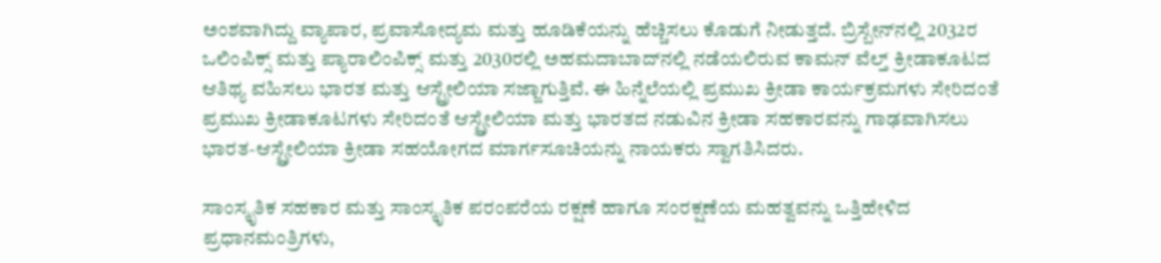ಅಂಶವಾಗಿದ್ದು ವ್ಯಾಪಾರ, ಪ್ರವಾಸೋದ್ಯಮ ಮತ್ತು ಹೂಡಿಕೆಯನ್ನು ಹೆಚ್ಚಿಸಲು ಕೊಡುಗೆ ನೀಡುತ್ತದೆ. ಬ್ರಿಸ್ಬೇನ್‌ನಲ್ಲಿ 2032ರ ಒಲಿಂಪಿಕ್ಸ್ ಮತ್ತು ಪ್ಯಾರಾಲಿಂಪಿಕ್ಸ್ ಮತ್ತು 2030ರಲ್ಲಿ ಅಹಮದಾಬಾದ್‌ನಲ್ಲಿ ನಡೆಯಲಿರುವ ಕಾಮನ್ ವೆಲ್ತ್ ಕ್ರೀಡಾಕೂಟದ ಆತಿಥ್ಯ ವಹಿಸಲು ಭಾರತ ಮತ್ತು ಆಸ್ಟ್ರೇಲಿಯಾ ಸಜ್ಜಾಗುತ್ತಿವೆ. ಈ ಹಿನ್ನೆಲೆಯಲ್ಲಿ ಪ್ರಮುಖ ಕ್ರೀಡಾ ಕಾರ್ಯಕ್ರಮಗಳು ಸೇರಿದಂತೆ ಪ್ರಮುಖ ಕ್ರೀಡಾಕೂಟಗಳು ಸೇರಿದಂತೆ ಆಸ್ಟ್ರೇಲಿಯಾ ಮತ್ತು ಭಾರತದ ನಡುವಿನ ಕ್ರೀಡಾ ಸಹಕಾರವನ್ನು ಗಾಢವಾಗಿಸಲು ಭಾರತ-ಆಸ್ಟ್ರೇಲಿಯಾ ಕ್ರೀಡಾ ಸಹಯೋಗದ ಮಾರ್ಗಸೂಚಿಯನ್ನು ನಾಯಕರು ಸ್ವಾಗತಿಸಿದರು.

ಸಾಂಸ್ಕೃತಿಕ ಸಹಕಾರ ಮತ್ತು ಸಾಂಸ್ಕೃತಿಕ ಪರಂಪರೆಯ ರಕ್ಷಣೆ ಹಾಗೂ ಸಂರಕ್ಷಣೆಯ ಮಹತ್ವವನ್ನು ಒತ್ತಿಹೇಳಿದ ಪ್ರಧಾನಮಂತ್ರಿಗಳು,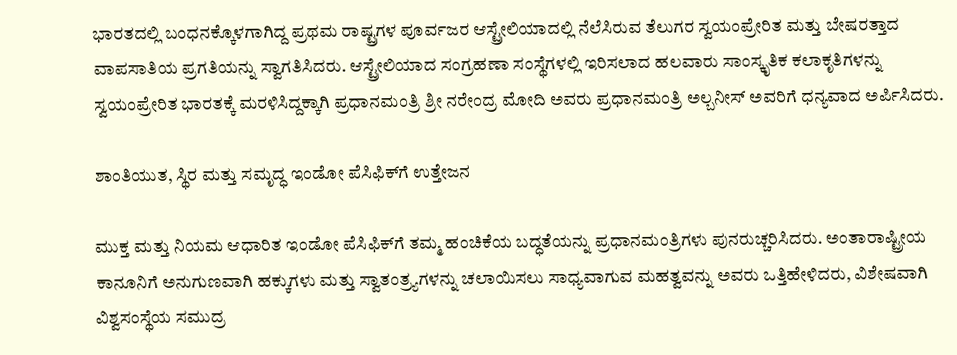ಭಾರತದಲ್ಲಿ ಬಂಧನಕ್ಕೊಳಗಾಗಿದ್ದ ಪ್ರಥಮ ರಾಷ್ಟ್ರಗಳ ಪೂರ್ವಜರ ಆಸ್ಟ್ರೇಲಿಯಾದಲ್ಲಿ ನೆಲೆಸಿರುವ ತೆಲುಗರ ಸ್ವಯಂಪ್ರೇರಿತ ಮತ್ತು ಬೇಷರತ್ತಾದ ವಾಪಸಾತಿಯ ಪ್ರಗತಿಯನ್ನು ಸ್ವಾಗತಿಸಿದರು. ಆಸ್ಟ್ರೇಲಿಯಾದ ಸಂಗ್ರಹಣಾ ಸಂಸ್ಥೆಗಳಲ್ಲಿ ಇರಿಸಲಾದ ಹಲವಾರು ಸಾಂಸ್ಕೃತಿಕ ಕಲಾಕೃತಿಗಳನ್ನು ಸ್ವಯಂಪ್ರೇರಿತ ಭಾರತಕ್ಕೆ ಮರಳಿಸಿದ್ದಕ್ಕಾಗಿ ಪ್ರಧಾನಮಂತ್ರಿ ಶ್ರೀ ನರೇಂದ್ರ ಮೋದಿ ಅವರು ಪ್ರಧಾನಮಂತ್ರಿ ಅಲ್ಬನೀಸ್ ಅವರಿಗೆ ಧನ್ಯವಾದ ಅರ್ಪಿಸಿದರು.

ಶಾಂತಿಯುತ, ಸ್ಥಿರ ಮತ್ತು ಸಮೃದ್ಧ ಇಂಡೋ ಪೆಸಿಫಿಕ್‌ಗೆ ಉತ್ತೇಜನ

ಮುಕ್ತ ಮತ್ತು ನಿಯಮ ಆಧಾರಿತ ಇಂಡೋ ಪೆಸಿಫಿಕ್‌ಗೆ ತಮ್ಮ ಹಂಚಿಕೆಯ ಬದ್ಧತೆಯನ್ನು ಪ್ರಧಾನಮಂತ್ರಿಗಳು ಪುನರುಚ್ಚರಿಸಿದರು. ಅಂತಾರಾಷ್ಟ್ರೀಯ ಕಾನೂನಿಗೆ ಅನುಗುಣವಾಗಿ ಹಕ್ಕುಗಳು ಮತ್ತು ಸ್ವಾತಂತ್ರ್ಯಗಳನ್ನು ಚಲಾಯಿಸಲು ಸಾಧ್ಯವಾಗುವ ಮಹತ್ವವನ್ನು ಅವರು ಒತ್ತಿಹೇಳಿದರು, ವಿಶೇಷವಾಗಿ ವಿಶ್ವಸಂಸ್ಥೆಯ ಸಮುದ್ರ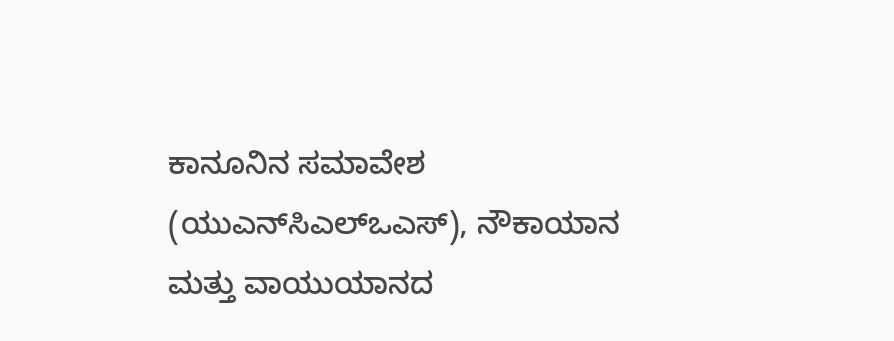ಕಾನೂನಿನ ಸಮಾವೇಶ (ಯುಎನ್‌ಸಿಎಲ್ಒಎಸ್), ನೌಕಾಯಾನ ಮತ್ತು ವಾಯುಯಾನದ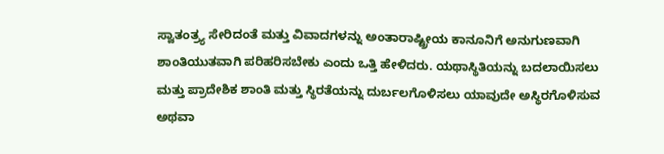ಸ್ವಾತಂತ್ರ್ಯ ಸೇರಿದಂತೆ ಮತ್ತು ವಿವಾದಗಳನ್ನು ಅಂತಾರಾಷ್ಟ್ರೀಯ ಕಾನೂನಿಗೆ ಅನುಗುಣವಾಗಿ ಶಾಂತಿಯುತವಾಗಿ ಪರಿಹರಿಸಬೇಕು ಎಂದು ಒತ್ತಿ ಹೇಳಿದರು. ಯಥಾಸ್ಥಿತಿಯನ್ನು ಬದಲಾಯಿಸಲು ಮತ್ತು ಪ್ರಾದೇಶಿಕ ಶಾಂತಿ ಮತ್ತು ಸ್ಥಿರತೆಯನ್ನು ದುರ್ಬಲಗೊಳಿಸಲು ಯಾವುದೇ ಅಸ್ಥಿರಗೊಳಿಸುವ ಅಥವಾ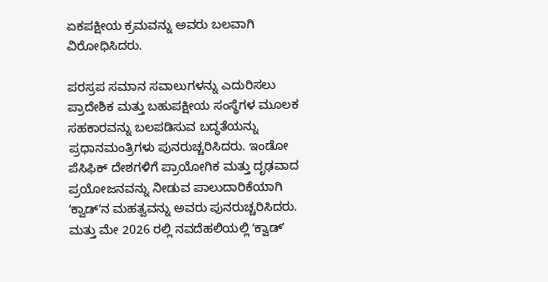ಏಕಪಕ್ಷೀಯ ಕ್ರಮವನ್ನು ಅವರು ಬಲವಾಗಿ ವಿರೋಧಿಸಿದರು.

ಪರಸ್ರಪ ಸಮಾನ ಸವಾಲುಗಳನ್ನು ಎದುರಿಸಲು ಪ್ರಾದೇಶಿಕ ಮತ್ತು ಬಹುಪಕ್ಷೀಯ ಸಂಸ್ಥೆಗಳ ಮೂಲಕ ಸಹಕಾರವನ್ನು ಬಲಪಡಿಸುವ ಬದ್ಧತೆಯನ್ನು ಪ್ರಧಾನಮಂತ್ರಿಗಳು ಪುನರುಚ್ಚರಿಸಿದರು. ಇಂಡೋ ಪೆಸಿಫಿಕ್ ದೇಶಗಳಿಗೆ ಪ್ರಾಯೋಗಿಕ ಮತ್ತು ದೃಢವಾದ ಪ್ರಯೋಜನವನ್ನು ನೀಡುವ ಪಾಲುದಾರಿಕೆಯಾಗಿ ʻಕ್ವಾಡ್ʼನ ಮಹತ್ವವನ್ನು ಅವರು ಪುನರುಚ್ಚರಿಸಿದರು. ಮತ್ತು ಮೇ 2026 ರಲ್ಲಿ ನವದೆಹಲಿಯಲ್ಲಿ ʻಕ್ವಾಡ್ʼ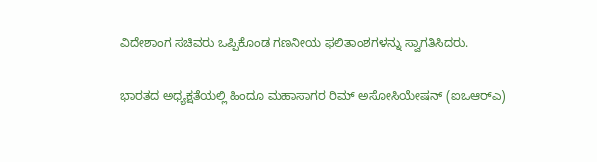ವಿದೇಶಾಂಗ ಸಚಿವರು ಒಪ್ಪಿಕೊಂಡ ಗಣನೀಯ ಫಲಿತಾಂಶಗಳನ್ನು ಸ್ವಾಗತಿಸಿದರು.

ಭಾರತದ ಅಧ್ಯಕ್ಷತೆಯಲ್ಲಿ ಹಿಂದೂ ಮಹಾಸಾಗರ ರಿಮ್ ಅಸೋಸಿಯೇಷನ್ (ಐಒಆರ್‌ಎ)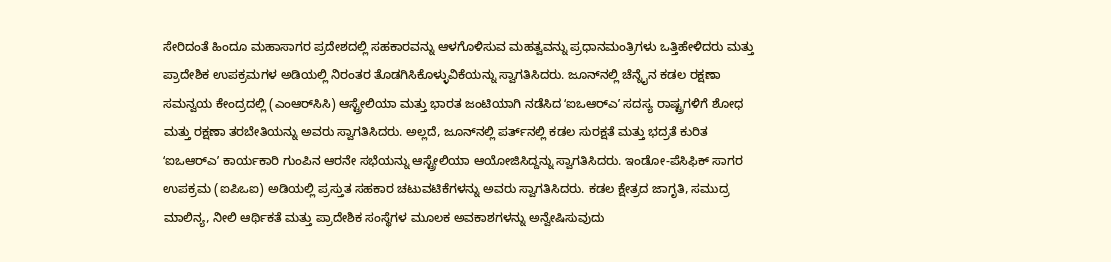ಸೇರಿದಂತೆ ಹಿಂದೂ ಮಹಾಸಾಗರ ಪ್ರದೇಶದಲ್ಲಿ ಸಹಕಾರವನ್ನು ಆಳಗೊಳಿಸುವ ಮಹತ್ವವನ್ನು ಪ್ರಧಾನಮಂತ್ರಿಗಳು ಒತ್ತಿಹೇಳಿದರು ಮತ್ತು ಪ್ರಾದೇಶಿಕ ಉಪಕ್ರಮಗಳ ಅಡಿಯಲ್ಲಿ ನಿರಂತರ ತೊಡಗಿಸಿಕೊಳ್ಳುವಿಕೆಯನ್ನು ಸ್ವಾಗತಿಸಿದರು. ಜೂನ್‌ನಲ್ಲಿ ಚೆನ್ನೈನ ಕಡಲ ರಕ್ಷಣಾ ಸಮನ್ವಯ ಕೇಂದ್ರದಲ್ಲಿ (ಎಂಆರ್‌ಸಿಸಿ) ಆಸ್ಟ್ರೇಲಿಯಾ ಮತ್ತು ಭಾರತ ಜಂಟಿಯಾಗಿ ನಡೆಸಿದ ʻಐಒಆರ್‌ಎʼ ಸದಸ್ಯ ರಾಷ್ಟ್ರಗಳಿಗೆ ಶೋಧ ಮತ್ತು ರಕ್ಷಣಾ ತರಬೇತಿಯನ್ನು ಅವರು ಸ್ವಾಗತಿಸಿದರು. ಅಲ್ಲದೆ, ಜೂನ್‌ನಲ್ಲಿ ಪರ್ತ್‌ನಲ್ಲಿ ಕಡಲ ಸುರಕ್ಷತೆ ಮತ್ತು ಭದ್ರತೆ ಕುರಿತ ʻಐಒಆರ್‌ಎʼ ಕಾರ್ಯಕಾರಿ ಗುಂಪಿನ ಆರನೇ ಸಭೆಯನ್ನು ಆಸ್ಟ್ರೇಲಿಯಾ ಆಯೋಜಿಸಿದ್ದನ್ನು ಸ್ವಾಗತಿಸಿದರು. ಇಂಡೋ-ಪೆಸಿಫಿಕ್ ಸಾಗರ ಉಪಕ್ರಮ (ಐಪಿಒಐ) ಅಡಿಯಲ್ಲಿ ಪ್ರಸ್ತುತ ಸಹಕಾರ ಚಟುವಟಿಕೆಗಳನ್ನು ಅವರು ಸ್ವಾಗತಿಸಿದರು. ಕಡಲ ಕ್ಷೇತ್ರದ ಜಾಗೃತಿ, ಸಮುದ್ರ ಮಾಲಿನ್ಯ, ನೀಲಿ ಆರ್ಥಿಕತೆ ಮತ್ತು ಪ್ರಾದೇಶಿಕ ಸಂಸ್ಥೆಗಳ ಮೂಲಕ ಅವಕಾಶಗಳನ್ನು ಅನ್ವೇಷಿಸುವುದು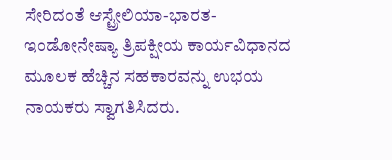ಸೇರಿದಂತೆ ಆಸ್ಟ್ರೇಲಿಯಾ-ಭಾರತ-ಇಂಡೋನೇಷ್ಯಾ ತ್ರಿಪಕ್ಷೀಯ ಕಾರ್ಯವಿಧಾನದ ಮೂಲಕ ಹೆಚ್ಚಿನ ಸಹಕಾರವನ್ನು ಉಭಯ ನಾಯಕರು ಸ್ವಾಗತಿಸಿದರು.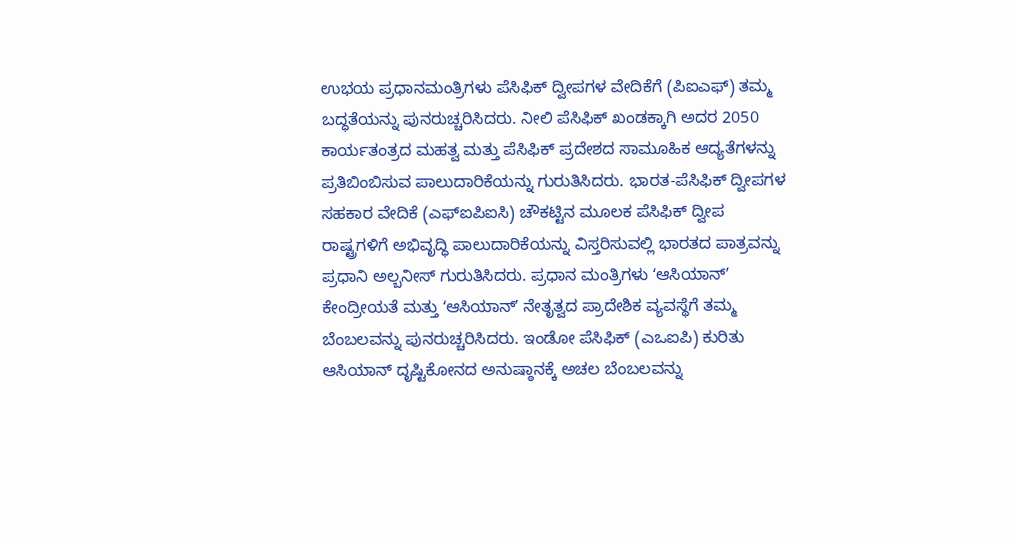ಉಭಯ ಪ್ರಧಾನಮಂತ್ರಿಗಳು ಪೆಸಿಫಿಕ್ ದ್ವೀಪಗಳ ವೇದಿಕೆಗೆ (ಪಿಐಎಫ್) ತಮ್ಮ ಬದ್ಧತೆಯನ್ನು ಪುನರುಚ್ಚರಿಸಿದರು. ನೀಲಿ ಪೆಸಿಫಿಕ್ ಖಂಡಕ್ಕಾಗಿ ಅದರ 2050 ಕಾರ್ಯತಂತ್ರದ ಮಹತ್ವ ಮತ್ತು ಪೆಸಿಫಿಕ್ ಪ್ರದೇಶದ ಸಾಮೂಹಿಕ ಆದ್ಯತೆಗಳನ್ನು ಪ್ರತಿಬಿಂಬಿಸುವ ಪಾಲುದಾರಿಕೆಯನ್ನು ಗುರುತಿಸಿದರು. ಭಾರತ-ಪೆಸಿಫಿಕ್ ದ್ವೀಪಗಳ ಸಹಕಾರ ವೇದಿಕೆ (ಎಫ್ಐಪಿಐಸಿ) ಚೌಕಟ್ಟಿನ ಮೂಲಕ ಪೆಸಿಫಿಕ್ ದ್ವೀಪ ರಾಷ್ಟ್ರಗಳಿಗೆ ಅಭಿವೃದ್ಧಿ ಪಾಲುದಾರಿಕೆಯನ್ನು ವಿಸ್ತರಿಸುವಲ್ಲಿ ಭಾರತದ ಪಾತ್ರವನ್ನು ಪ್ರಧಾನಿ ಅಲ್ಬನೀಸ್ ಗುರುತಿಸಿದರು. ಪ್ರಧಾನ ಮಂತ್ರಿಗಳು ʻಆಸಿಯಾನ್ʼ ಕೇಂದ್ರೀಯತೆ ಮತ್ತು ʻಆಸಿಯಾನ್ʼ ನೇತೃತ್ವದ ಪ್ರಾದೇಶಿಕ ವ್ಯವಸ್ಥೆಗೆ ತಮ್ಮ ಬೆಂಬಲವನ್ನು ಪುನರುಚ್ಚರಿಸಿದರು. ಇಂಡೋ ಪೆಸಿಫಿಕ್ (ಎಒಐಪಿ) ಕುರಿತು ಆಸಿಯಾನ್ ದೃಷ್ಟಿಕೋನದ ಅನುಷ್ಠಾನಕ್ಕೆ ಅಚಲ ಬೆಂಬಲವನ್ನು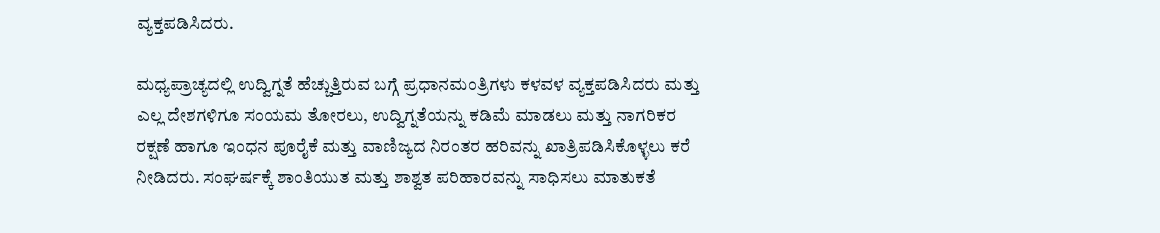ವ್ಯಕ್ತಪಡಿಸಿದರು.

ಮಧ್ಯಪ್ರಾಚ್ಯದಲ್ಲಿ ಉದ್ವಿಗ್ನತೆ ಹೆಚ್ಚುತ್ತಿರುವ ಬಗ್ಗೆ ಪ್ರಧಾನಮಂತ್ರಿಗಳು ಕಳವಳ ವ್ಯಕ್ತಪಡಿಸಿದರು ಮತ್ತು ಎಲ್ಲ ದೇಶಗಳಿಗೂ ಸಂಯಮ ತೋರಲು, ಉದ್ವಿಗ್ನತೆಯನ್ನು ಕಡಿಮೆ ಮಾಡಲು ಮತ್ತು ನಾಗರಿಕರ ರಕ್ಷಣೆ ಹಾಗೂ ಇಂಧನ ಪೂರೈಕೆ ಮತ್ತು ವಾಣಿಜ್ಯದ ನಿರಂತರ ಹರಿವನ್ನು ಖಾತ್ರಿಪಡಿಸಿಕೊಳ್ಳಲು ಕರೆ ನೀಡಿದರು. ಸಂಘರ್ಷಕ್ಕೆ ಶಾಂತಿಯುತ ಮತ್ತು ಶಾಶ್ವತ ಪರಿಹಾರವನ್ನು ಸಾಧಿಸಲು ಮಾತುಕತೆ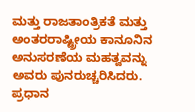ಮತ್ತು ರಾಜತಾಂತ್ರಿಕತೆ ಮತ್ತು ಅಂತರರಾಷ್ಟ್ರೀಯ ಕಾನೂನಿನ ಅನುಸರಣೆಯ ಮಹತ್ವವನ್ನು ಅವರು ಪುನರುಚ್ಚರಿಸಿದರು. ಪ್ರಧಾನ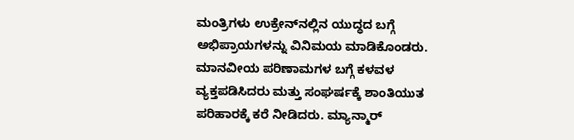ಮಂತ್ರಿಗಳು ಉಕ್ರೇನ್‌ನಲ್ಲಿನ ಯುದ್ಧದ ಬಗ್ಗೆ ಅಭಿಪ್ರಾಯಗಳನ್ನು ವಿನಿಮಯ ಮಾಡಿಕೊಂಡರು. ಮಾನವೀಯ ಪರಿಣಾಮಗಳ ಬಗ್ಗೆ ಕಳವಳ ವ್ಯಕ್ತಪಡಿಸಿದರು ಮತ್ತು ಸಂಘರ್ಷಕ್ಕೆ ಶಾಂತಿಯುತ ಪರಿಹಾರಕ್ಕೆ ಕರೆ ನೀಡಿದರು. ಮ್ಯಾನ್ಮಾರ್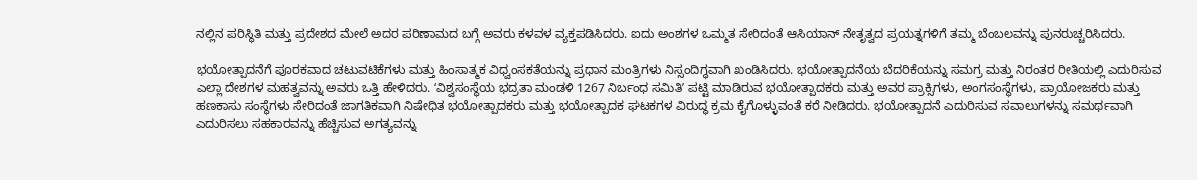ನಲ್ಲಿನ ಪರಿಸ್ಥಿತಿ ಮತ್ತು ಪ್ರದೇಶದ ಮೇಲೆ ಅದರ ಪರಿಣಾಮದ ಬಗ್ಗೆ ಅವರು ಕಳವಳ ವ್ಯಕ್ತಪಡಿಸಿದರು. ಐದು ಅಂಶಗಳ ಒಮ್ಮತ ಸೇರಿದಂತೆ ಆಸಿಯಾನ್ ನೇತೃತ್ವದ ಪ್ರಯತ್ನಗಳಿಗೆ ತಮ್ಮ ಬೆಂಬಲವನ್ನು ಪುನರುಚ್ಚರಿಸಿದರು.

ಭಯೋತ್ಪಾದನೆಗೆ ಪೂರಕವಾದ ಚಟುವಟಿಕೆಗಳು ಮತ್ತು ಹಿಂಸಾತ್ಮಕ ವಿಧ್ವಂಸಕತೆಯನ್ನು ಪ್ರಧಾನ ಮಂತ್ರಿಗಳು ನಿಸ್ಸಂದಿಗ್ಧವಾಗಿ ಖಂಡಿಸಿದರು. ಭಯೋತ್ಪಾದನೆಯ ಬೆದರಿಕೆಯನ್ನು ಸಮಗ್ರ ಮತ್ತು ನಿರಂತರ ರೀತಿಯಲ್ಲಿ ಎದುರಿಸುವ ಎಲ್ಲಾ ದೇಶಗಳ ಮಹತ್ವವನ್ನು ಅವರು ಒತ್ತಿ ಹೇಳಿದರು. ʻವಿಶ್ವಸಂಸ್ಥೆಯ ಭದ್ರತಾ ಮಂಡಳಿ 1267 ನಿರ್ಬಂಧ ಸಮಿತಿʼ ಪಟ್ಟಿ ಮಾಡಿರುವ ಭಯೋತ್ಪಾದಕರು ಮತ್ತು ಅವರ ಪ್ರಾಕ್ಸಿಗಳು, ಅಂಗಸಂಸ್ಥೆಗಳು, ಪ್ರಾಯೋಜಕರು ಮತ್ತು ಹಣಕಾಸು ಸಂಸ್ಥೆಗಳು ಸೇರಿದಂತೆ ಜಾಗತಿಕವಾಗಿ ನಿಷೇಧಿತ ಭಯೋತ್ಪಾದಕರು ಮತ್ತು ಭಯೋತ್ಪಾದಕ ಘಟಕಗಳ ವಿರುದ್ಧ ಕ್ರಮ ಕೈಗೊಳ್ಳುವಂತೆ ಕರೆ ನೀಡಿದರು. ಭಯೋತ್ಪಾದನೆ ಎದುರಿಸುವ ಸವಾಲುಗಳನ್ನು ಸಮರ್ಥವಾಗಿ ಎದುರಿಸಲು ಸಹಕಾರವನ್ನು ಹೆಚ್ಚಿಸುವ ಅಗತ್ಯವನ್ನು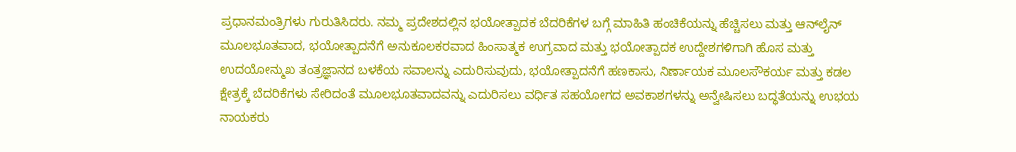ಪ್ರಧಾನಮಂತ್ರಿಗಳು ಗುರುತಿಸಿದರು. ನಮ್ಮ ಪ್ರದೇಶದಲ್ಲಿನ ಭಯೋತ್ಪಾದಕ ಬೆದರಿಕೆಗಳ ಬಗ್ಗೆ ಮಾಹಿತಿ ಹಂಚಿಕೆಯನ್ನು ಹೆಚ್ಚಿಸಲು ಮತ್ತು ಆನ್‌ಲೈನ್‌ ಮೂಲಭೂತವಾದ, ಭಯೋತ್ಪಾದನೆಗೆ ಅನುಕೂಲಕರವಾದ ಹಿಂಸಾತ್ಮಕ ಉಗ್ರವಾದ ಮತ್ತು ಭಯೋತ್ಪಾದಕ ಉದ್ದೇಶಗಳಿಗಾಗಿ ಹೊಸ ಮತ್ತು ಉದಯೋನ್ಮುಖ ತಂತ್ರಜ್ಞಾನದ ಬಳಕೆಯ ಸವಾಲನ್ನು ಎದುರಿಸುವುದು, ಭಯೋತ್ಪಾದನೆಗೆ ಹಣಕಾಸು, ನಿರ್ಣಾಯಕ ಮೂಲಸೌಕರ್ಯ ಮತ್ತು ಕಡಲ ಕ್ಷೇತ್ರಕ್ಕೆ ಬೆದರಿಕೆಗಳು ಸೇರಿದಂತೆ ಮೂಲಭೂತವಾದವನ್ನು ಎದುರಿಸಲು ವರ್ಧಿತ ಸಹಯೋಗದ ಅವಕಾಶಗಳನ್ನು ಅನ್ವೇಷಿಸಲು ಬದ್ಧತೆಯನ್ನು ಉಭಯ ನಾಯಕರು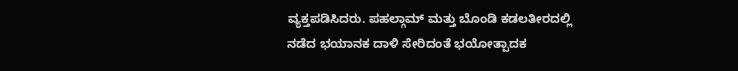ವ್ಯಕ್ತಪಡಿಸಿದರು. ಪಹಲ್ಗಾಮ್ ಮತ್ತು ಬೊಂಡಿ ಕಡಲತೀರದಲ್ಲಿ ನಡೆದ ಭಯಾನಕ ದಾಳಿ ಸೇರಿದಂತೆ ಭಯೋತ್ಪಾದಕ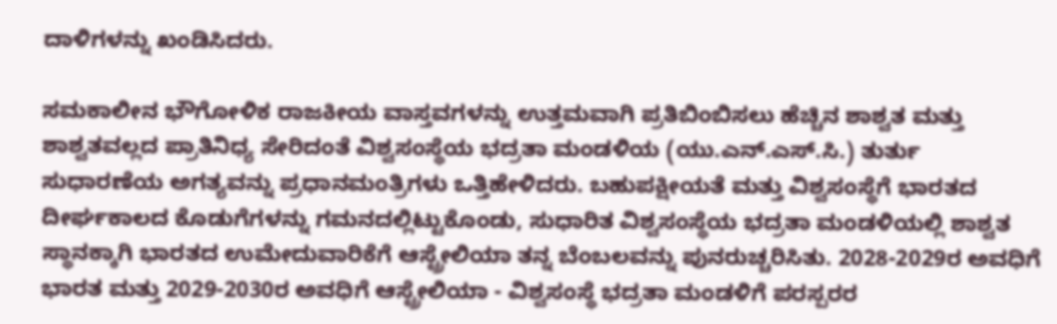ದಾಳಿಗಳನ್ನು ಖಂಡಿಸಿದರು.

ಸಮಕಾಲೀನ ಭೌಗೋಳಿಕ ರಾಜಕೀಯ ವಾಸ್ತವಗಳನ್ನು ಉತ್ತಮವಾಗಿ ಪ್ರತಿಬಿಂಬಿಸಲು ಹೆಚ್ಚಿನ ಶಾಶ್ವತ ಮತ್ತು ಶಾಶ್ವತವಲ್ಲದ ಪ್ರಾತಿನಿಧ್ಯ ಸೇರಿದಂತೆ ವಿಶ್ವಸಂಸ್ಥೆಯ ಭದ್ರತಾ ಮಂಡಳಿಯ (ಯು.ಎನ್.ಎಸ್.ಸಿ.) ತುರ್ತು ಸುಧಾರಣೆಯ ಅಗತ್ಯವನ್ನು ಪ್ರಧಾನಮಂತ್ರಿಗಳು ಒತ್ತಿಹೇಳಿದರು. ಬಹುಪಕ್ಷೀಯತೆ ಮತ್ತು ವಿಶ್ವಸಂಸ್ಥೆಗೆ ಭಾರತದ ದೀರ್ಘಕಾಲದ ಕೊಡುಗೆಗಳನ್ನು ಗಮನದಲ್ಲಿಟ್ಟುಕೊಂಡು, ಸುಧಾರಿತ ವಿಶ್ವಸಂಸ್ಥೆಯ ಭದ್ರತಾ ಮಂಡಳಿಯಲ್ಲಿ ಶಾಶ್ವತ ಸ್ಥಾನಕ್ಕಾಗಿ ಭಾರತದ ಉಮೇದುವಾರಿಕೆಗೆ ಆಸ್ಟ್ರೇಲಿಯಾ ತನ್ನ ಬೆಂಬಲವನ್ನು ಪುನರುಚ್ಚರಿಸಿತು. 2028-2029ರ ಅವಧಿಗೆ ಭಾರತ ಮತ್ತು 2029-2030ರ ಅವಧಿಗೆ ಆಸ್ಟ್ರೇಲಿಯಾ - ವಿಶ್ವಸಂಸ್ಥೆ ಭದ್ರತಾ ಮಂಡಳಿಗೆ ಪರಸ್ಪರರ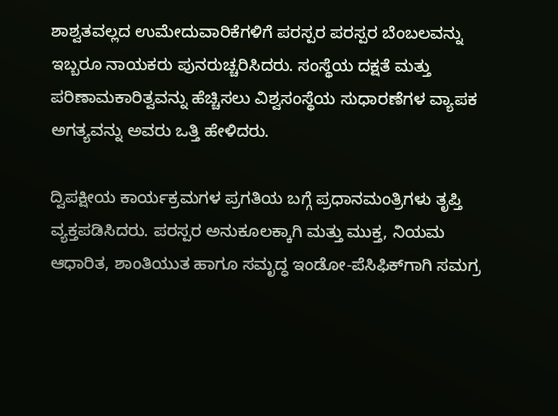ಶಾಶ್ವತವಲ್ಲದ ಉಮೇದುವಾರಿಕೆಗಳಿಗೆ ಪರಸ್ಪರ ಪರಸ್ಪರ ಬೆಂಬಲವನ್ನು ಇಬ್ಬರೂ ನಾಯಕರು ಪುನರುಚ್ಚರಿಸಿದರು. ಸಂಸ್ಥೆಯ ದಕ್ಷತೆ ಮತ್ತು ಪರಿಣಾಮಕಾರಿತ್ವವನ್ನು ಹೆಚ್ಚಿಸಲು ವಿಶ್ವಸಂಸ್ಥೆಯ ಸುಧಾರಣೆಗಳ ವ್ಯಾಪಕ ಅಗತ್ಯವನ್ನು ಅವರು ಒತ್ತಿ ಹೇಳಿದರು.

ದ್ವಿಪಕ್ಷೀಯ ಕಾರ್ಯಕ್ರಮಗಳ ಪ್ರಗತಿಯ ಬಗ್ಗೆ ಪ್ರಧಾನಮಂತ್ರಿಗಳು ತೃಪ್ತಿ ವ್ಯಕ್ತಪಡಿಸಿದರು. ಪರಸ್ಪರ ಅನುಕೂಲಕ್ಕಾಗಿ ಮತ್ತು ಮುಕ್ತ, ನಿಯಮ ಆಧಾರಿತ, ಶಾಂತಿಯುತ ಹಾಗೂ ಸಮೃದ್ಧ ಇಂಡೋ-ಪೆಸಿಫಿಕ್‌ಗಾಗಿ ಸಮಗ್ರ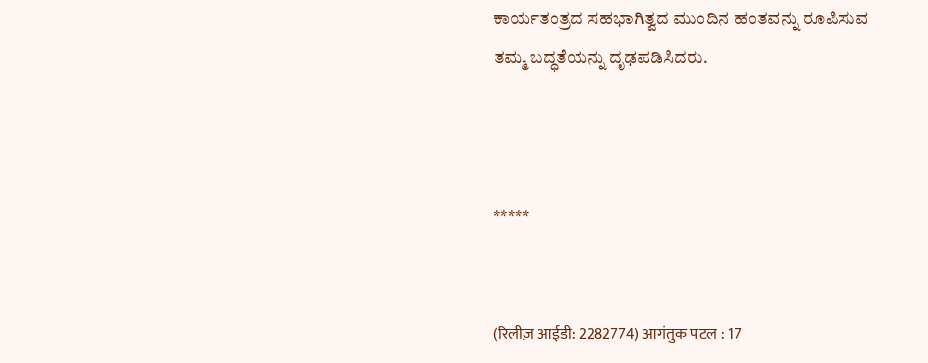ಕಾರ್ಯತಂತ್ರದ ಸಹಭಾಗಿತ್ವದ ಮುಂದಿನ ಹಂತವನ್ನು ರೂಪಿಸುವ ತಮ್ಮ ಬದ್ಧತೆಯನ್ನು ದೃಢಪಡಿಸಿದರು.



*****


(रिलीज़ आईडी: 2282774) आगंतुक पटल : 17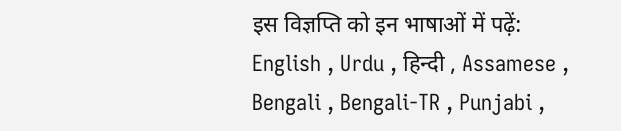इस विज्ञप्ति को इन भाषाओं में पढ़ें: English , Urdu , हिन्दी , Assamese , Bengali , Bengali-TR , Punjabi ,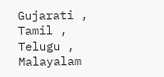Gujarati , Tamil , Telugu , Malayalam